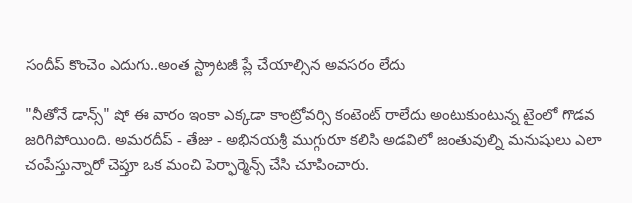సందీప్ కొంచెం ఎదుగు..అంత స్ట్రాటజీ ప్లే చేయాల్సిన అవసరం లేదు

"నీతోనే డాన్స్" షో ఈ వారం ఇంకా ఎక్కడా కాంట్రోవర్సి కంటెంట్ రాలేదు అంటుకుంటున్న టైంలో గొడవ జరిగిపోయింది. అమరదీప్ - తేజు - అభినయశ్రీ ముగ్గురూ కలిసి అడవిలో జంతువుల్ని మనుషులు ఎలా చంపేస్తున్నారో చెప్తూ ఒక మంచి పెర్ఫార్మెన్స్ చేసి చూపించారు.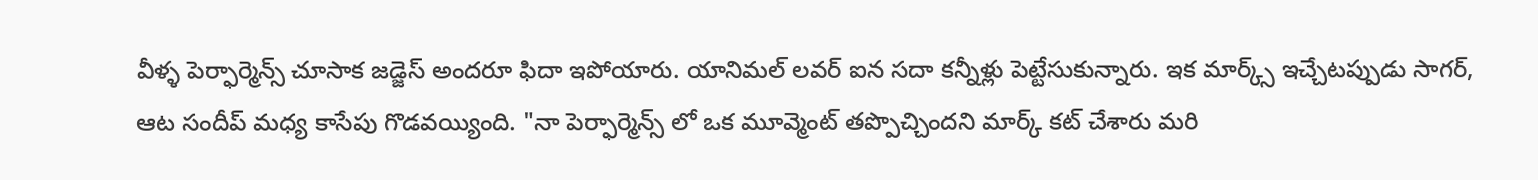వీళ్ళ పెర్ఫార్మెన్స్ చూసాక జడ్జెస్ అందరూ ఫిదా ఇపోయారు. యానిమల్ లవర్ ఐన సదా కన్నీళ్లు పెట్టేసుకున్నారు. ఇక మార్క్స్ ఇచ్చేటప్పుడు సాగర్, ఆట సందీప్ మధ్య కాసేపు గొడవయ్యింది. "నా పెర్ఫార్మెన్స్ లో ఒక మూవ్మెంట్ తప్పొచ్చిందని మార్క్ కట్ చేశారు మరి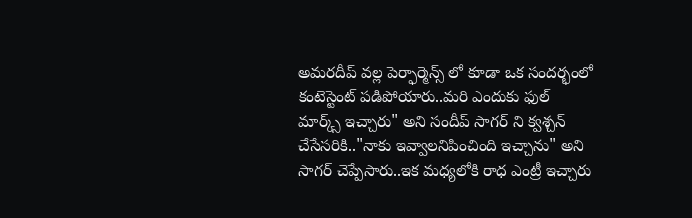అమరదీప్ వల్ల పెర్ఫార్మెన్స్ లో కూడా ఒక సందర్భంలో కంటెస్టెంట్ పడిపోయారు..మరి ఎందుకు ఫుల్ మార్క్స్ ఇచ్చారు" అని సందీప్ సాగర్ ని క్వశ్చన్ చేసేసరికి.."నాకు ఇవ్వాలనిపించింది ఇచ్చాను" అని సాగర్ చెప్పేసారు..ఇక మధ్యలోకి రాధ ఎంట్రీ ఇచ్చారు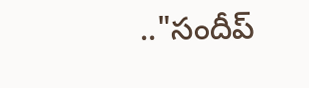.."సందీప్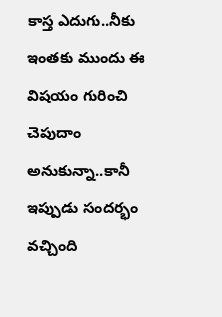కాస్త ఎదుగు..నీకు ఇంతకు ముందు ఈ విషయం గురించి చెపుదాం అనుకున్నా..కానీ ఇప్పుడు సందర్భం వచ్చింది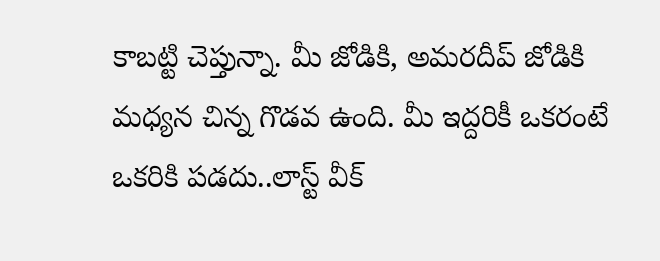కాబట్టి చెప్తున్నా. మీ జోడికి, అమరదీప్ జోడికి మధ్యన చిన్న గొడవ ఉంది. మీ ఇద్దరికీ ఒకరంటే ఒకరికి పడదు..లాస్ట్ వీక్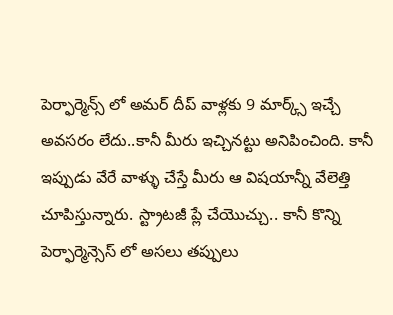పెర్ఫార్మెన్స్ లో అమర్ దీప్ వాళ్లకు 9 మార్క్స్ ఇచ్చే అవసరం లేదు..కానీ మీరు ఇచ్చినట్టు అనిపించింది. కానీ ఇప్పుడు వేరే వాళ్ళు చేస్తే మీరు ఆ విషయాన్నీ వేలెత్తి చూపిస్తున్నారు. స్ట్రాటజీ ప్లే చేయొచ్చు.. కానీ కొన్ని పెర్ఫార్మెన్సెస్ లో అసలు తప్పులు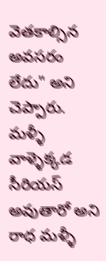వెతకాల్సిన అవసరం లేదు" అని చెప్పారు. మళ్ళీ వాళ్ళెక్కడ సీరియస్ అవుతారో అని రాధ మళ్ళీ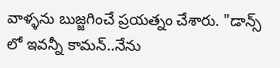వాళ్ళను బుజ్జగించే ప్రయత్నం చేశారు. "డాన్స్ లో ఇవన్నీ కామన్..నేను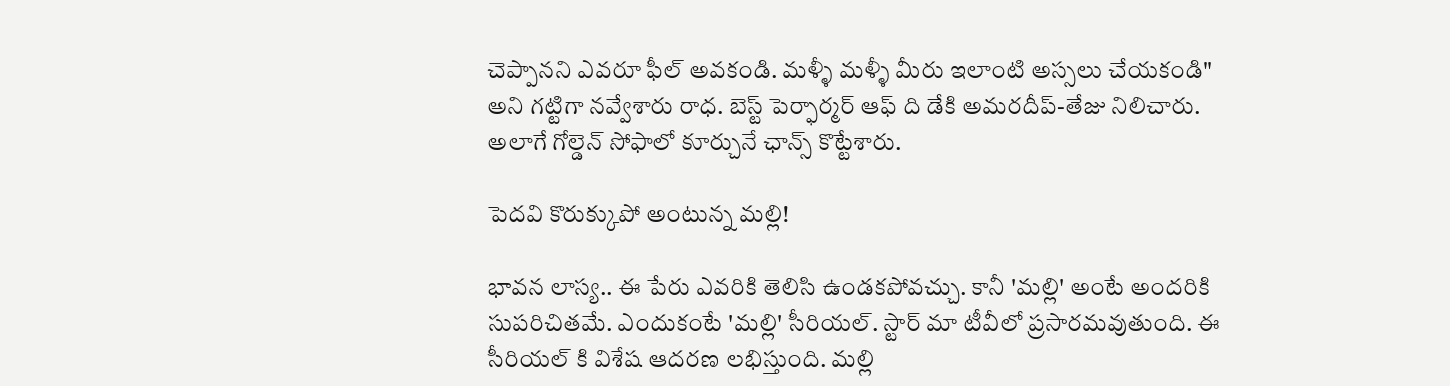చెప్పానని ఎవరూ ఫీల్ అవకండి. మళ్ళీ మళ్ళీ మీరు ఇలాంటి అస్సలు చేయకండి" అని గట్టిగా నవ్వేశారు రాధ. బెస్ట్ పెర్ఫార్మర్ ఆఫ్ ది డేకి అమరదీప్-తేజు నిలిచారు. అలాగే గోల్డెన్ సోఫాలో కూర్చునే ఛాన్స్ కొట్టేశారు.

పెదవి కొరుక్కుపో అంటున్న మల్లి!

భావన లాస్య.. ఈ పేరు ఎవరికి తెలిసి ఉండకపోవచ్చు. కానీ 'మల్లి' అంటే అందరికి సుపరిచితమే. ఎందుకంటే 'మల్లి' సీరియల్. స్టార్ మా టీవీలో ప్రసారమవుతుంది. ఈ సీరియల్ కి విశేష ఆదరణ లభిస్తుంది. మల్లి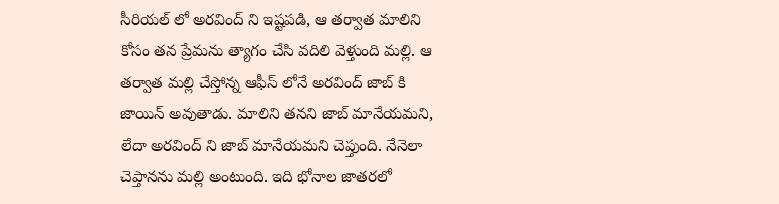సీరియల్ లో అరవింద్ ని ఇష్టపడి, ఆ తర్వాత మాలిని కోసం తన ప్రేమను త్యాగం చేసి వదిలి వెళ్తుంది మల్లి. ఆ తర్వాత మల్లి చేస్తోన్న ఆఫీస్ లోనే అరవింద్ జాబ్ కి జాయిన్ అవుతాడు. మాలిని తనని జాబ్ మానేయమని, లేదా అరవింద్ ని జాబ్ మానేయమని చెప్తుంది. నేనెలా చెప్తానను మల్లి అంటుంది. ఇది భోనాల జాతరలో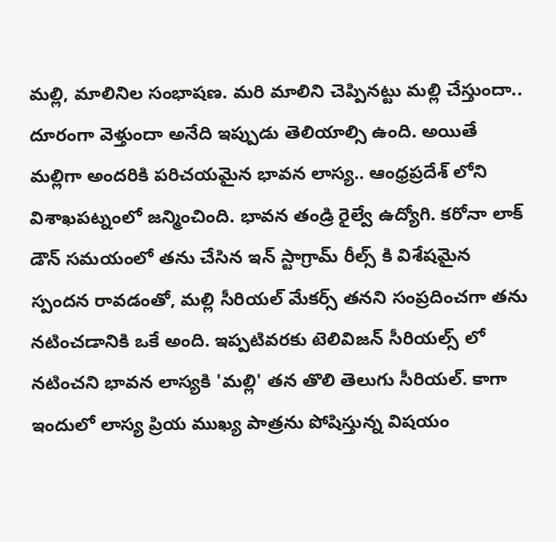మల్లి, మాలినిల సంభాషణ. మరి మాలిని చెప్పినట్టు మల్లి చేస్తుందా.. దూరంగా వెళ్తుందా అనేది ఇప్పుడు తెలియాల్సి ఉంది. అయితే మల్లిగా అందరికి పరిచయమైన భావన లాస్య.. ఆంధ్రప్రదేశ్ లోని విశాఖపట్నంలో జన్మించింది. భావన తండ్రి రైల్వే ఉద్యోగి. కరోనా లాక్ డౌన్ సమయంలో తను చేసిన ఇన్ స్టాగ్రామ్ రీల్స్ కి విశేషమైన స్పందన రావడంతో, మల్లి సీరియల్ మేకర్స్ తనని సంప్రదించగా తను నటించడానికి ఒకే అంది. ఇప్పటివరకు టెలివిజన్ సీరియల్స్ లో నటించని భావన లాస్యకి 'మల్లి' తన తొలి తెలుగు సీరియల్. కాగా ఇందులో లాస్య ప్రియ ముఖ్య పాత్రను పోషిస్తున్న విషయం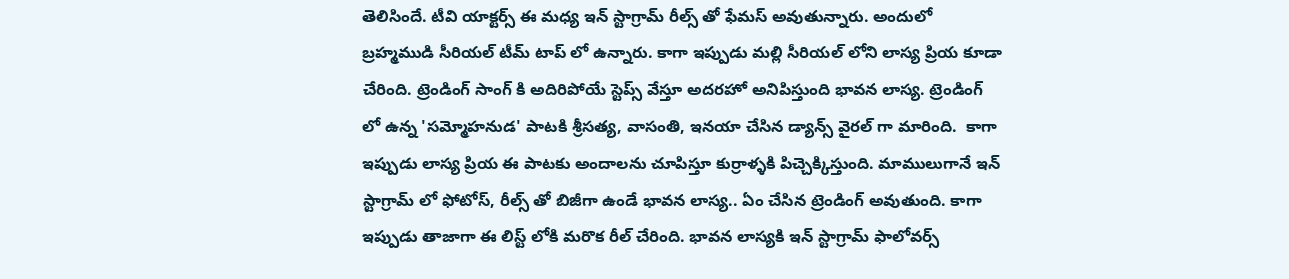తెలిసిందే. టీవి యాక్టర్స్ ఈ మధ్య ఇన్ స్టాగ్రామ్ రీల్స్ తో ఫేమస్ అవుతున్నారు. అందులో బ్రహ్మముడి సీరియల్ టీమ్ టాప్ లో ఉన్నారు. కాగా ఇప్పుడు మల్లి సీరియల్ లోని లాస్య ప్రియ కూడా చేరింది. ట్రెండింగ్ సాంగ్ కి అదిరిపోయే స్టెప్స్ వేస్తూ అదరహో అనిపిస్తుంది భావన లాస్య. ట్రెండింగ్ లో ఉన్న 'సమ్మోహనుడ' పాటకి శ్రీసత్య, వాసంతి, ఇనయా చేసిన డ్యాన్స్ వైరల్ గా మారింది.  కాగా ఇప్పుడు లాస్య ప్రియ ఈ పాటకు అందాలను చూపిస్తూ కుర్రాళ్ళకి పిచ్చెక్కిస్తుంది. మాములుగానే ఇన్ స్టాగ్రామ్ లో ఫోటోస్, రీల్స్ తో బిజీగా ఉండే భావన లాస్య.. ఏం చేసిన ట్రెండింగ్ అవుతుంది. కాగా ఇప్పుడు తాజాగా ఈ లిస్ట్ లోకి మరొక రీల్ చేరింది. భావన లాస్యకి ఇన్ స్టాగ్రామ్ ఫాలోవర్స్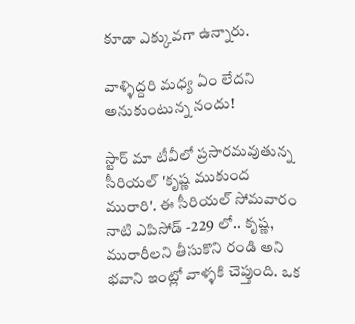కూడా ఎక్కువగా ఉన్నారు.

వాళ్ళిద్దరి మధ్య ఏం లేదని అనుకుంటున్న నందు!

స్టార్ మా టీవీలో ప్రసారమవుతున్న సీరియల్ 'కృష్ణ ముకుంద మురారి'. ఈ సీరియల్ సోమవారం నాటి ఎపిసోడ్ -229 లో.. కృష్ణ, మురారీలని తీసుకొని రండి అని భవాని ఇంట్లో వాళ్ళకి చెప్తుంది. ఒక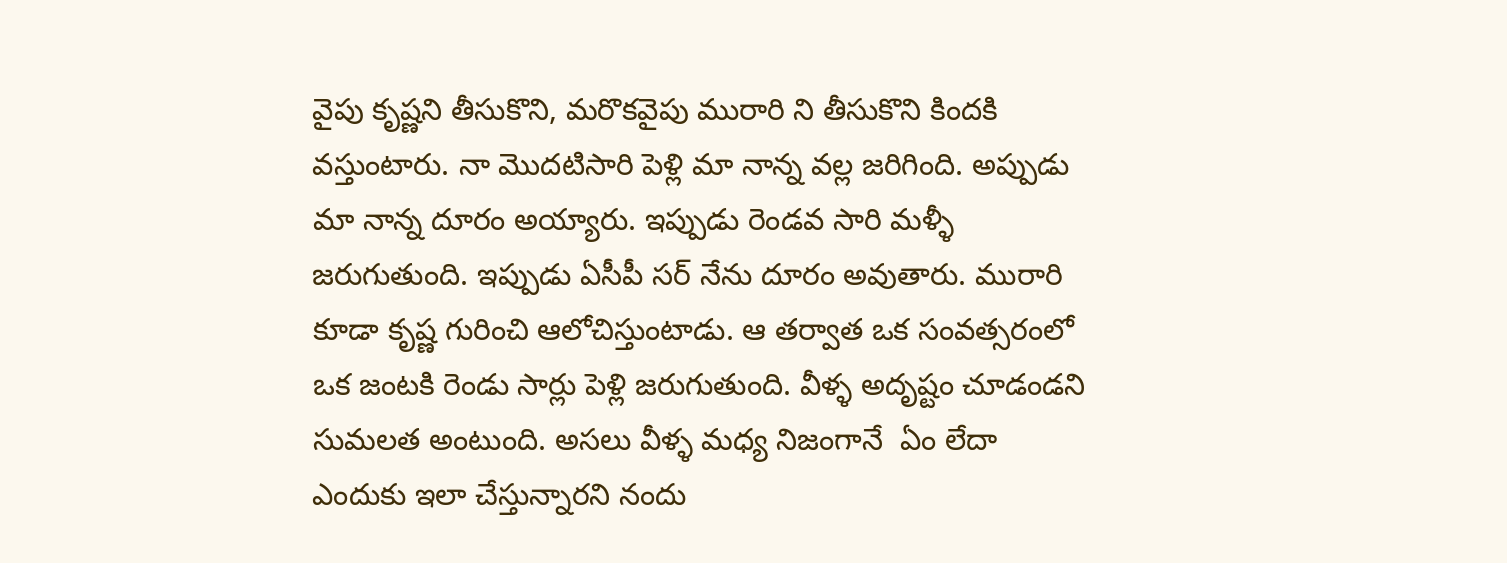వైపు కృష్ణని తీసుకొని, మరొకవైపు మురారి ని తీసుకొని కిందకి వస్తుంటారు. నా మొదటిసారి పెళ్లి మా నాన్న వల్ల జరిగింది. అప్పుడు మా నాన్న దూరం అయ్యారు. ఇప్పుడు రెండవ సారి మళ్ళీ జరుగుతుంది. ఇప్పుడు ఏసీపీ సర్ నేను దూరం అవుతారు. మురారి కూడా కృష్ణ గురించి ఆలోచిస్తుంటాడు. ఆ తర్వాత ఒక సంవత్సరంలో ఒక జంటకి రెండు సార్లు పెళ్లి జరుగుతుంది. వీళ్ళ అదృష్టం చూడండని సుమలత అంటుంది. అసలు వీళ్ళ మధ్య నిజంగానే  ఏం లేదా ఎందుకు ఇలా చేస్తున్నారని నందు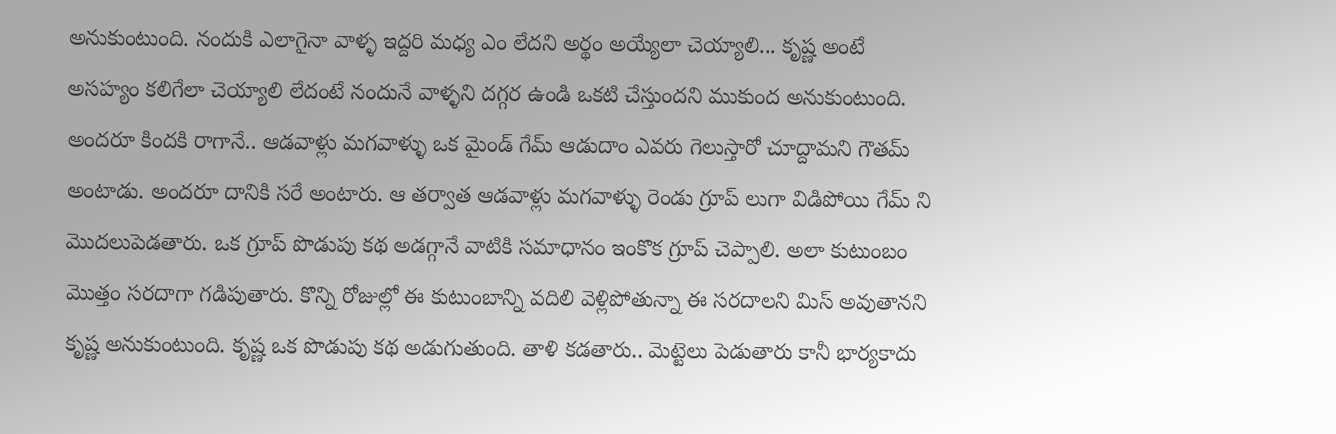అనుకుంటుంది. నందుకి ఎలాగైనా వాళ్ళ ఇద్దరి మధ్య ఎం లేదని అర్థం అయ్యేలా చెయ్యాలి... కృష్ణ అంటే అసహ్యం కలిగేలా చెయ్యాలి లేదంటే నందునే వాళ్ళని దగ్గర ఉండి ఒకటి చేస్తుందని ముకుంద అనుకుంటుంది. అందరూ కిందకి రాగానే.. ఆడవాళ్లు మగవాళ్ళు ఒక మైండ్ గేమ్ ఆడుదాం ఎవరు గెలుస్తారో చూద్దామని గౌతమ్ అంటాడు. అందరూ దానికి సరే అంటారు. ఆ తర్వాత ఆడవాళ్లు మగవాళ్ళు రెండు గ్రూప్ లుగా విడిపోయి గేమ్ ని మొదలుపెడతారు. ఒక గ్రూప్ పొడుపు కథ అడగ్గానే వాటికి సమాధానం ఇంకొక గ్రూప్ చెప్పాలి. అలా కుటుంబం మొత్తం సరదాగా గడిపుతారు. కొన్ని రోజుల్లో ఈ కుటుంబాన్ని వదిలి వెళ్లిపోతున్నా ఈ సరదాలని మిస్ అవుతానని కృష్ణ అనుకుంటుంది. కృష్ణ ఒక పొడుపు కథ అడుగుతుంది. తాళి కడతారు.. మెట్టెలు పెడుతారు కానీ భార్యకాదు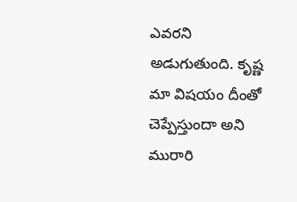ఎవరని అడుగుతుంది. కృష్ణ మా విషయం దీంతో చెప్పేస్తుందా అని మురారి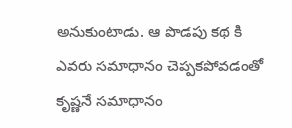అనుకుంటాడు. ఆ పొడపు కథ కి ఎవరు సమాధానం చెప్పకపోవడంతో కృష్ణనే సమాధానం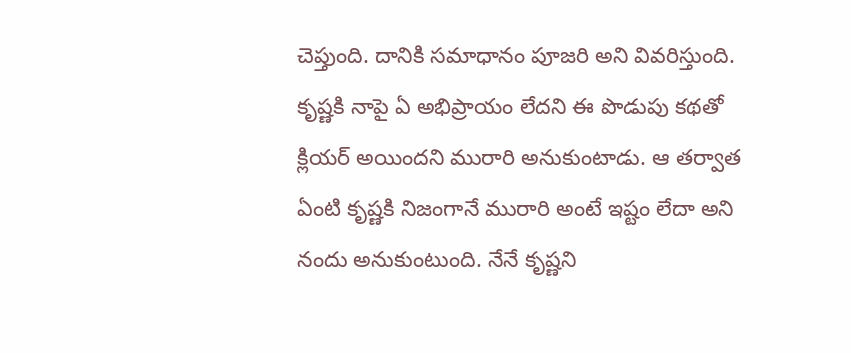చెప్తుంది. దానికి సమాధానం పూజరి అని వివరిస్తుంది. కృష్ణకి నాపై ఏ అభిప్రాయం లేదని ఈ పొడుపు కథతో క్లియర్ అయిందని మురారి అనుకుంటాడు. ఆ తర్వాత ఏంటి కృష్ణకి నిజంగానే మురారి అంటే ఇష్టం లేదా అని నందు అనుకుంటుంది. నేనే కృష్ణని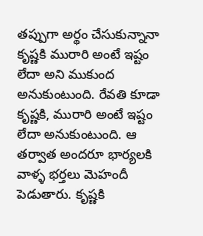తప్పుగా అర్థం చేసుకున్నానా కృష్ణకి మురారి అంటే ఇష్టం లేదా అని ముకుంద అనుకుంటుంది. రేవతి కూడా కృష్ణకి, మురారి అంటే ఇష్టం లేదా అనుకుంటుంది. ఆ తర్వాత అందరూ భార్యలకి వాళ్ళ భర్తలు మెహందీ పెడుతారు. కృష్ణకి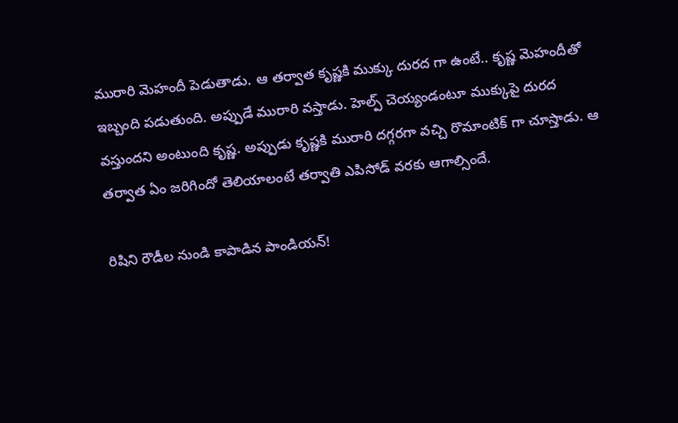మురారి మెహందీ పెడుతాడు. ఆ తర్వాత కృష్ణకి ముక్కు దురద గా ఉంటే.. కృష్ణ మెహందీతో ఇబ్బంది పడుతుంది. అప్పుడే మురారి వస్తాడు. హెల్ప్ చెయ్యండంటూ ముక్కుపై దురద వస్తుందని అంటుంది కృష్ణ. అప్పుడు కృష్ణకి మురారి దగ్గరగా వచ్చి రొమాంటిక్ గా చూస్తాడు. ఆ తర్వాత ఏం జరిగిందో తెలియాలంటే తర్వాతి ఎపిసోడ్ వరకు ఆగాల్సిందే.

రిషిని రౌడీల నుండి కాపాడిన పాండియన్!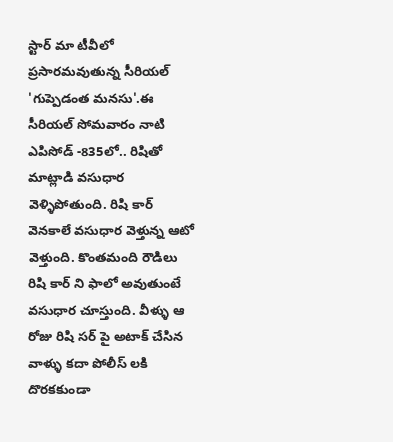స్టార్ మా టీవీలో ప్రసారమవుతున్న సీరియల్ 'గుప్పెడంత మనసు'.ఈ సీరియల్ సోమవారం నాటి ఎపిసోడ్ -835లో.. రిషితో మాట్లాడి వసుధార వెళ్ళిపోతుంది. రిషి కార్ వెనకాలే వసుధార వెళ్తున్న ఆటో వెళ్తుంది. కొంతమంది రౌడిలు రిషి కార్ ని ఫాలో అవుతుంటే వసుధార చూస్తుంది. వీళ్ళు ఆ రోజు రిషి సర్ పై అటాక్ చేసిన వాళ్ళు కదా పోలీస్ లకి దొరకకుండా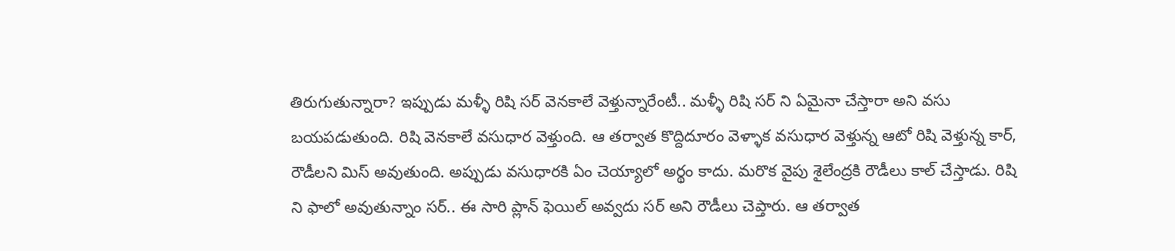తిరుగుతున్నారా? ఇప్పుడు మళ్ళీ రిషి సర్ వెనకాలే వెళ్తున్నారేంటీ.. మళ్ళీ రిషి సర్ ని ఏమైనా చేస్తారా అని వసు బయపడుతుంది. రిషి వెనకాలే వసుధార వెళ్తుంది. ఆ తర్వాత కొద్దిదూరం వెళ్ళాక వసుధార వెళ్తున్న ఆటో రిషి వెళ్తున్న కార్, రౌడీలని మిస్ అవుతుంది. అప్పుడు వసుధారకి ఏం చెయ్యాలో అర్థం కాదు. మరొక వైపు శైలేంద్రకి రౌడీలు కాల్ చేస్తాడు. రిషి ని ఫాలో అవుతున్నాం సర్.. ఈ సారి ప్లాన్ ఫెయిల్ అవ్వదు సర్ అని రౌడీలు చెప్తారు. ఆ తర్వాత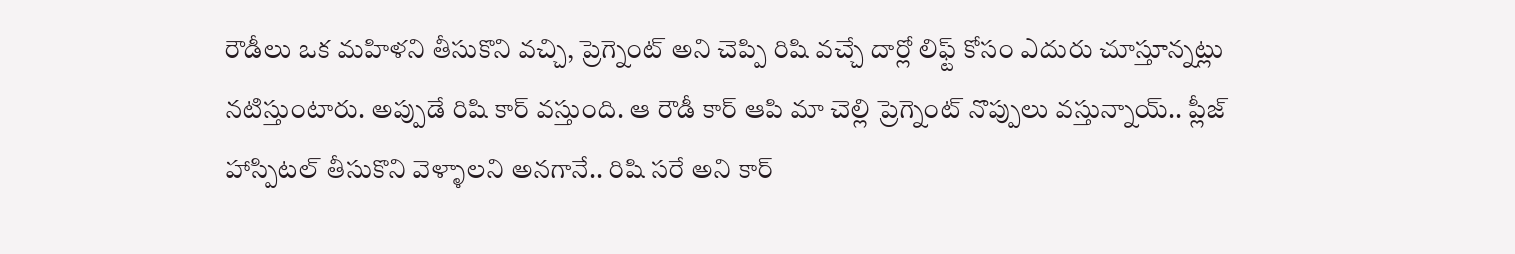రౌడీలు ఒక మహిళని తీసుకొని వచ్చి, ప్రెగ్నెంట్ అని చెప్పి రిషి వచ్చే దార్లో లిఫ్ట్ కోసం ఎదురు చూస్తూన్నట్లు నటిస్తుంటారు. అప్పుడే రిషి కార్ వస్తుంది. ఆ రౌడీ కార్ ఆపి మా చెల్లి ప్రెగ్నెంట్ నొప్పులు వస్తున్నాయ్.. ప్లీజ్ హాస్పిటల్ తీసుకొని వెళ్ళాలని అనగానే.. రిషి సరే అని కార్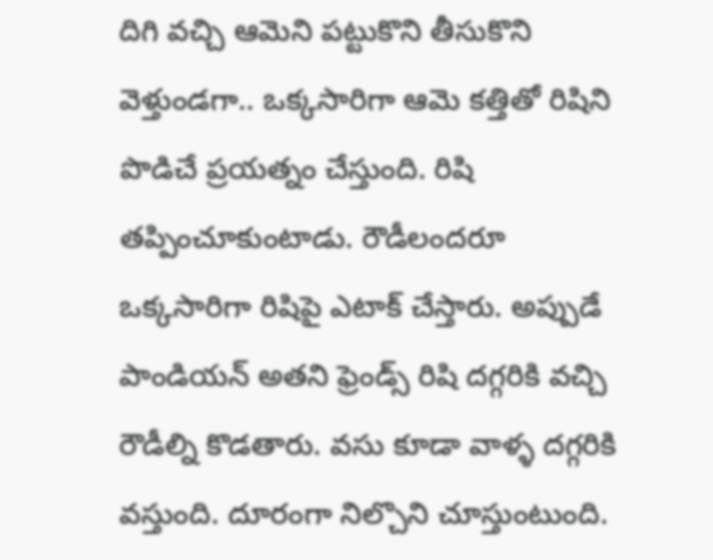దిగి వచ్చి ఆమెని పట్టుకొని తీసుకొని వెళ్తుండగా.. ఒక్కసారిగా ఆమె కత్తితో రిషిని పొడిచే ప్రయత్నం చేస్తుంది. రిషి తప్పించూకుంటాడు. రౌడీలందరూ ఒక్కసారిగా రిషిపై ఎటాక్ చేస్తారు. అప్పుడే పాండియన్ అతని ఫ్రెండ్స్ రిషి దగ్గరికి వచ్చి రౌడీల్ని కొడతారు. వసు కూడా వాళ్ళ దగ్గరికి వస్తుంది. దూరంగా నిల్చొని చూస్తుంటుంది.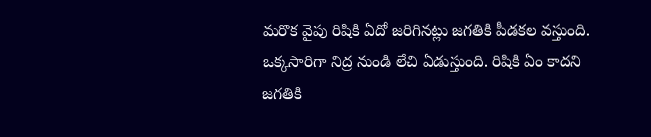మరొక వైపు రిషికి ఏదో జరిగినట్లు జగతికి పీడకల వస్తుంది. ఒక్కసారిగా నిద్ర నుండి లేచి ఏడుస్తుంది. రిషికి ఏం కాదని జగతికి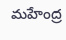మహేంద్ర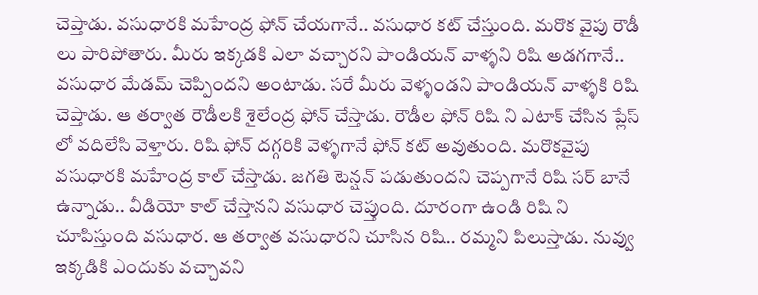చెప్తాడు. వసుధారకి మహేంద్ర ఫోన్ చేయగానే.. వసుధార కట్ చేస్తుంది. మరొక వైపు రౌడీ లు పారిపోతారు. మీరు ఇక్కడకి ఎలా వచ్చారని పాండియన్ వాళ్ళని రిషి అడగగానే.. వసుధార మేడమ్ చెప్పిందని అంటాడు. సరే మీరు వెళ్ళండని పాండియన్ వాళ్ళకి రిషి చెప్తాడు. ఆ తర్వాత రౌడీలకి శైలేంద్ర ఫోన్ చేస్తాడు. రౌడీల ఫోన్ రిషి ని ఎటాక్ చేసిన ప్లేస్ లో వదిలేసి వెళ్తారు. రిషి ఫోన్ దగ్గరికి వెళ్ళగానే ఫోన్ కట్ అవుతుంది. మరొకవైపు వసుధారకి మహేంద్ర కాల్ చేస్తాడు. జగతి టెన్షన్ పడుతుందని చెప్పగానే రిషి సర్ బానే ఉన్నాడు.. వీడియో కాల్ చేస్తానని వసుధార చెప్తుంది. దూరంగా ఉండి రిషి ని చూపిస్తుంది వసుధార. ఆ తర్వాత వసుధారని చూసిన రిషి.. రమ్మని పిలుస్తాడు. నువ్వు ఇక్కడికి ఎందుకు వచ్చావని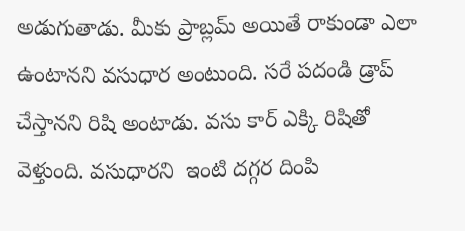అడుగుతాడు. మీకు ప్రాబ్లమ్ అయితే రాకుండా ఎలా ఉంటానని వసుధార అంటుంది. సరే పదండి డ్రాప్ చేస్తానని రిషి అంటాడు. వసు కార్ ఎక్కి రిషితో వెళ్తుంది. వసుధారని  ఇంటి దగ్గర దింపి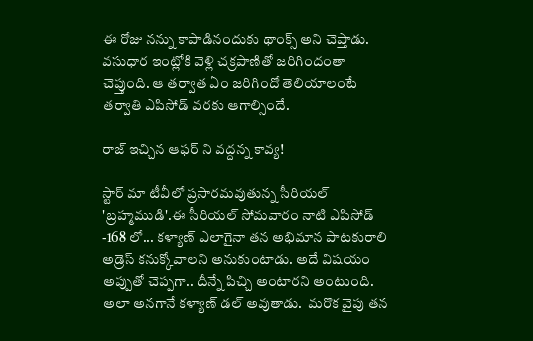ఈ రోజు నన్ను కాపాడినందుకు థాంక్స్ అని చెప్తాడు. వసుధార ఇంట్లోకి వెళ్లి చక్రపాణితో జరిగిందంతా చెప్తుంది. ఆ తర్వాత ఏం జరిగిందో తెలియాలంటే తర్వాతి ఎపిసోడ్ వరకు ఆగాల్సిందే.

రాజ్ ఇచ్చిన ఆఫర్ ని వద్దన్న కావ్య!

స్టార్ మా టీవీలో ప్రసారమవుతున్న సీరియల్ 'బ్రహ్మముడి'.ఈ సీరియల్ సోమవారం నాటి ఎపిసోడ్ -168 లో... కళ్యాణ్ ఎలాగైనా తన అభిమాన పాటకురాలి అడ్రెస్ కనుక్కోవాలని అనుకుంటాడు. అదే విషయం అప్పుతో చెప్పగా.. దీన్నే పిచ్చి అంటారని అంటుంది. అలా అనగానే కళ్యాణ్ డల్ అవుతాడు.  మరొక వైపు తన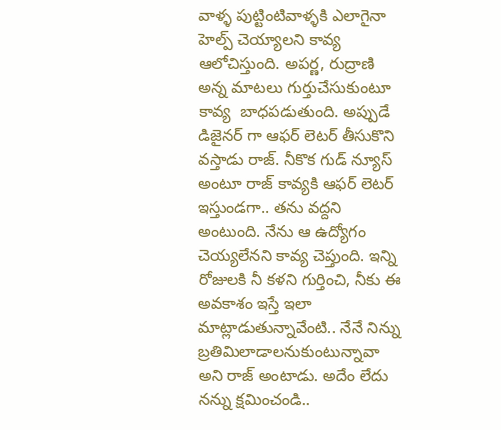వాళ్ళ పుట్టింటివాళ్ళకి ఎలాగైనా హెల్ప్ చెయ్యాలని కావ్య ఆలోచిస్తుంది. అపర్ణ, రుద్రాణి అన్న మాటలు గుర్తుచేసుకుంటూ కావ్య  బాధపడుతుంది. అప్పుడే డిజైనర్ గా ఆఫర్ లెటర్ తీసుకొని వస్తాడు రాజ్. నీకొక గుడ్ న్యూస్ అంటూ రాజ్ కావ్యకి ఆఫర్ లెటర్ ఇస్తుండగా.. తను వద్దని అంటుంది. నేను ఆ ఉద్యోగం చెయ్యలేనని కావ్య చెప్తుంది. ఇన్ని రోజులకి నీ కళని గుర్తించి, నీకు ఈ అవకాశం ఇస్తే ఇలా మాట్లాడుతున్నావేంటి.. నేనే నిన్ను బ్రతిమిలాడాలనుకుంటున్నావా అని రాజ్ అంటాడు. అదేం లేదు నన్ను క్షమించండి..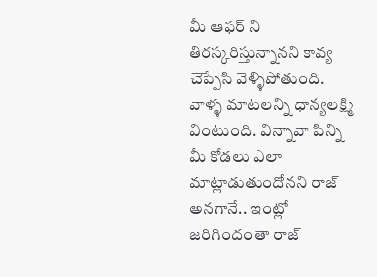మీ ఆఫర్ ని తిరస్కరిస్తున్నానని కావ్య  చెప్పేసి వెళ్ళిపోతుంది. వాళ్ళ మాటలన్ని ధాన్యలక్ష్మి వింటుంది. విన్నావా పిన్ని మీ కోడలు ఎలా మాట్లాడుతుందోనని రాజ్ అనగానే.. ఇంట్లో జరిగిందంతా రాజ్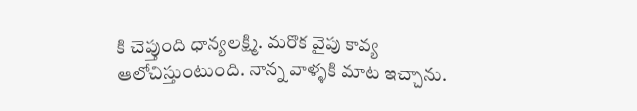కి చెప్తుంది ధాన్యలక్ష్మి. మరొక వైపు కావ్య ఆలోచిస్తుంటుంది. నాన్న వాళ్ళకి మాట ఇచ్చాను.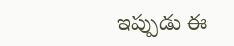ఇప్పుడు ఈ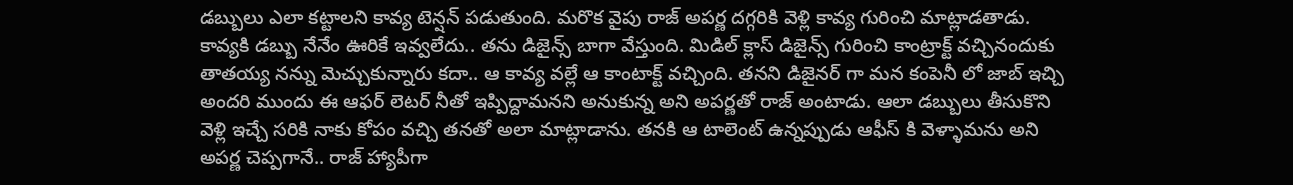డబ్బులు ఎలా కట్టాలని కావ్య టెన్షన్ పడుతుంది. మరొక వైపు రాజ్ అపర్ణ దగ్గరికి వెళ్లి కావ్య గురించి మాట్లాడతాడు. కావ్యకి డబ్బు నేనేం ఊరికే ఇవ్వలేదు.. తను డిజైన్స్ బాగా వేస్తుంది. మిడిల్ క్లాస్ డిజైన్స్ గురించి కాంట్రాక్ట్ వచ్చినందుకు తాతయ్య నన్ను మెచ్చుకున్నారు కదా.. ఆ కావ్య వల్లే ఆ కాంటాక్ట్ వచ్చింది. తనని డిజైనర్ గా మన కంపెనీ లో జాబ్ ఇచ్చి అందరి ముందు ఈ ఆఫర్ లెటర్ నీతో ఇప్పిద్దామనని అనుకున్న అని అపర్ణతో రాజ్ అంటాడు. ఆలా డబ్బులు తీసుకొని వెళ్లి ఇచ్చే సరికి నాకు కోపం వచ్చి తనతో అలా మాట్లాడాను. తనకి ఆ టాలెంట్ ఉన్నప్పుడు ఆఫీస్ కి వెళ్ళామను అని అపర్ణ చెప్పగానే.. రాజ్ హ్యాపీగా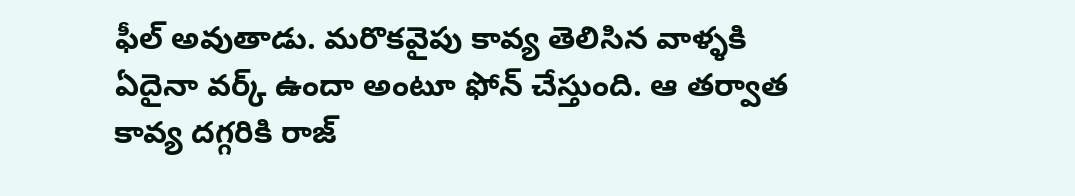ఫీల్ అవుతాడు. మరొకవైపు కావ్య తెలిసిన వాళ్ళకి ఏదైనా వర్క్ ఉందా అంటూ ఫోన్ చేస్తుంది. ఆ తర్వాత కావ్య దగ్గరికి రాజ్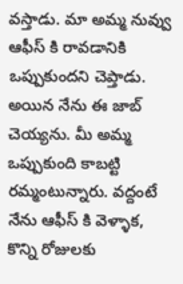వస్తాడు. మా అమ్మ నువ్వు ఆఫీస్ కి రావడానికి ఒప్పుకుందని చెప్తాడు. అయిన నేను ఈ జాబ్ చెయ్యను. మీ అమ్మ ఒప్పుకుంది కాబట్టి రమ్మంటున్నారు. వద్దంటే నేను ఆఫీస్ కి వెళ్ళాక, కొన్ని రోజులకు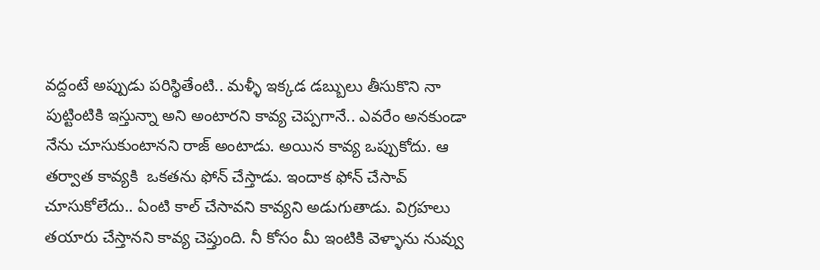వద్దంటే అప్పుడు పరిస్థితేంటి.. మళ్ళీ ఇక్కడ డబ్బులు తీసుకొని నా పుట్టింటికి ఇస్తున్నా అని అంటారని కావ్య చెప్పగానే.. ఎవరేం అనకుండా నేను చూసుకుంటానని రాజ్ అంటాడు. అయిన కావ్య ఒప్పుకోదు. ఆ తర్వాత కావ్యకి  ఒకతను ఫోన్ చేస్తాడు. ఇందాక ఫోన్ చేసావ్ చూసుకోలేదు.. ఏంటి కాల్ చేసావని కావ్యని అడుగుతాడు. విగ్రహలు తయారు చేస్తానని కావ్య చెప్తుంది. నీ కోసం మీ ఇంటికి వెళ్ళాను నువ్వు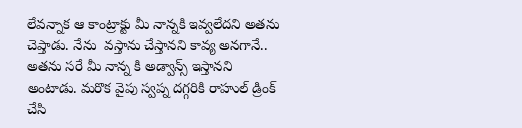లేవన్నాక ఆ కాంట్రాక్టు మీ నాన్నకి ఇవ్వలేదని అతను చెప్తాడు. నేను  వస్తాను చేస్తానని కావ్య అనగానే.. అతను సరే మీ నాన్న కి అడ్వాన్స్ ఇస్తానని అంటాడు. మరొక వైపు స్వప్న దగ్గరికి రాహుల్ డ్రింక్ చేసి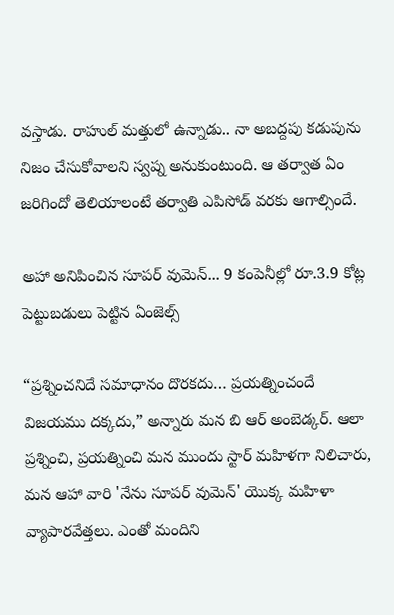వస్తాడు. రాహుల్ మత్తులో ఉన్నాడు.. నా అబద్దపు కడుపును నిజం చేసుకోవాలని స్వప్న అనుకుంటుంది. ఆ తర్వాత ఏం జరిగిందో తెలియాలంటే తర్వాతి ఎపిసోడ్ వరకు ఆగాల్సిందే.

అహా అనిపించిన సూపర్ వుమెన్... 9 కంపెనీల్లో రూ.3.9 కోట్ల పెట్టుబడులు పెట్టిన ఏంజెల్స్

“ప్రశ్నించనిదే సమాధానం దొరకదు… ప్రయత్నించందే విజయము దక్కదు,” అన్నారు మన బి ఆర్ అంబెడ్కర్. ఆలా ప్రశ్నించి, ప్రయత్నించి మన ముందు స్టార్ మహిళగా నిలిచారు, మన ఆహా వారి 'నేను సూపర్ వుమెన్' యొక్క మహిళా వ్యాపారవేత్తలు. ఎంతో మందిని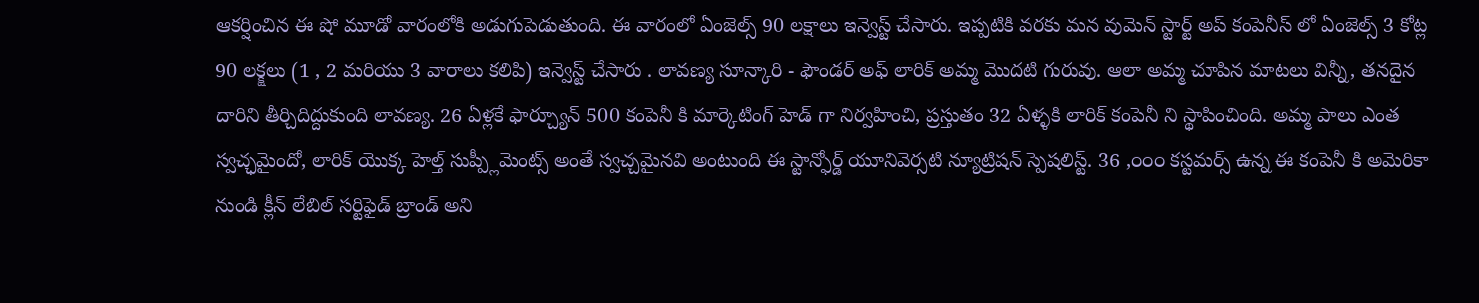ఆకర్షించిన ఈ షో మూడో వారంలోకి అడుగుపెడుతుంది. ఈ వారంలో ఏంజెల్స్ 90 లక్షాలు ఇన్వెస్ట్ చేసారు. ఇప్పటికి వరకు మన వుమెన్ స్టార్ట్ అప్ కంపెనీస్ లో ఏంజెల్స్ 3 కోట్ల 90 లక్క్షలు (1 , 2 మరియు 3 వారాలు కలిపి) ఇన్వెస్ట్ చేసారు . లావణ్య సూన్కారి - ఫౌండర్ అఫ్ లారిక్ అమ్మ మొదటి గురువు. ఆలా అమ్మ చూపిన మాటలు విన్నీ, తనదైన దారిని తీర్చిదిద్దుకుంది లావణ్య. 26 ఏళ్లకే ఫార్చ్యూన్ 500 కంపెనీ కి మార్కెటింగ్ హెడ్ గా నిర్వహించి, ప్రస్తుతం 32 ఏళ్ళకి లారిక్ కంపెనీ ని స్థాపించింది. అమ్మ పాలు ఎంత స్వచ్ఛమైందో, లారిక్ యొక్క హెల్త్ సుప్ప్లీమెంట్స్ అంతే స్వచ్చమైనవి అంటుంది ఈ స్టాన్ఫోర్డ్ యూనివెర్సటి న్యూట్రిషన్ స్పెషలిస్ట్. 36 ,౦౦౦ కస్టమర్స్ ఉన్న ఈ కంపెనీ కి అమెరికా నుండి క్లీన్ లేబిల్ సర్టిఫైడ్ బ్రాండ్ అని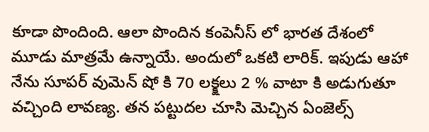కూడా పొందింది. ఆలా పొందిన కంపెనీస్ లో భారత దేశంలో మూడు మాత్రమే ఉన్నాయే. అందులో ఒకటి లారిక్. ఇపుడు ఆహా నేను సూపర్ వుమెన్ షో కి 70 లక్క్షలు 2 % వాటా కి అడుగుతూ వచ్చింది లావణ్య. తన పట్టుదల చూసి మెచ్చిన ఏంజెల్స్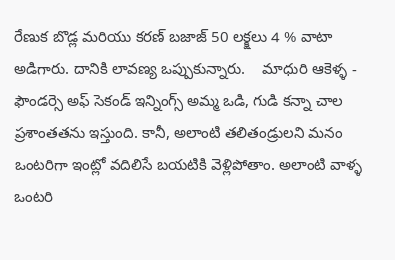రేణుక బొడ్ల మరియు కరణ్ బజాజ్ 50 లక్క్షలు 4 % వాటా అడిగారు. దానికి లావణ్య ఒప్పుకున్నారు.    మాధురి ఆకెళ్ళ - ఫౌండర్సె అఫ్ సెకండ్ ఇన్నింగ్స్ అమ్మ ఒడి, గుడి కన్నా చాల ప్రశాంతతను ఇస్తుంది. కానీ, అలాంటి తలితండ్రులని మనం ఒంటరిగా ఇంట్లో వదిలిసే బయటికి వెళ్లిపోతాం. అలాంటి వాళ్ళ ఒంటరి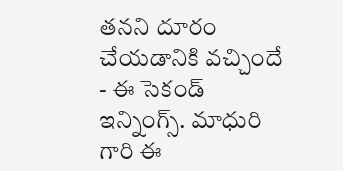తనని దూరం చేయడానికి వచ్చిందే - ఈ సెకండ్ ఇన్నింగ్స్. మాధురి గారి ఈ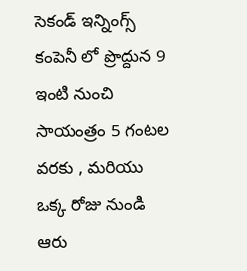సెకండ్ ఇన్నింగ్స్ కంపెనీ లో ప్రొద్దున 9 ఇంటి నుంచి సాయంత్రం 5 గంటల వరకు , మరియు ఒక్క రోజు నుండి ఆరు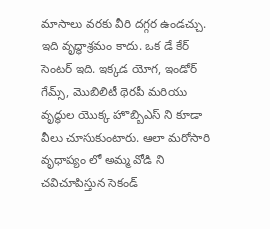మాసాలు వరకు వీరి దగ్గర ఉండచ్చు. ఇది వృద్ధాశ్రమం కాదు. ఒక డే కేర్ సెంటర్ ఇది. ఇక్కడ యోగ, ఇండోర్ గేమ్స్, మొబిలిటీ థెరపీ మరియు వృద్ధుల యొక్క హొబ్బిఎస్ ని కూడా వీలు చూసుకుంటారు. ఆలా మరోసారి వృధాప్యం లో అమ్మ వోడి ని చవిచూపిస్తున సెకండ్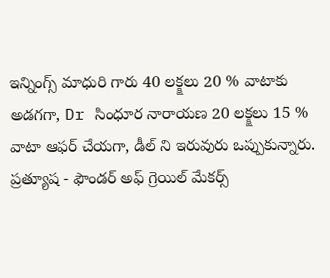ఇన్నింగ్స్ మాధురి గారు 40 లక్క్షలు 20 % వాటాకు అడగగా, Dr సింధూర నారాయణ 20 లక్క్షలు 15 % వాటా ఆఫర్ చేయగా, డీల్ ని ఇరువురు ఒప్పుకున్నారు. ప్రత్యూష - ఫౌండర్ అఫ్ గ్రెయిల్ మేకర్స్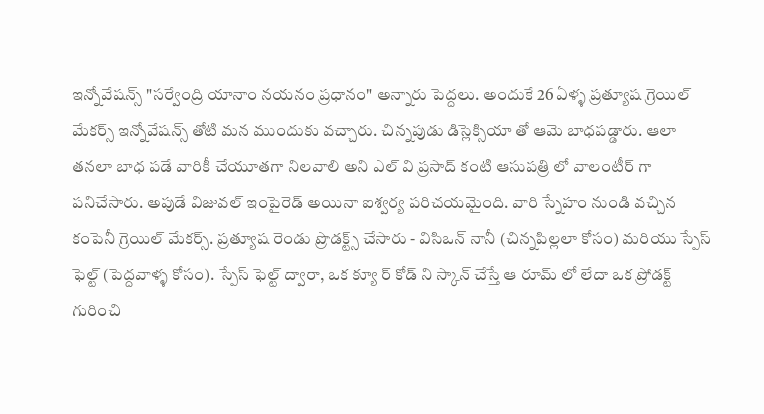ఇన్నోవేషన్స్ "సర్వేంద్రి యానాం నయనం ప్రధానం" అన్నారు పెద్దలు. అందుకే 26 ఏళ్ళ ప్రత్యూష గ్రెయిల్ మేకర్స్ ఇన్నోవేషన్స్ తోటి మన ముందుకు వచ్చారు. చిన్నపుడు డిస్లెక్సియా తో ఆమె బాధపడ్డారు. ఆలా తనలా బాధ పడే వారికీ చేయూతగా నిలవాలి అని ఎల్ వి ప్రసాద్ కంటి ఆసుపత్రి లో వాలంటీర్ గా పనిచేసారు. అపుడే విజువల్ ఇంపైరెడ్ అయినా ఐశ్వర్య పరిచయమైంది. వారి స్నేహం నుండి వచ్చిన కంపెనీ గ్రెయిల్ మేకర్స్. ప్రత్యూష రెండు ప్రొడక్ట్స్ చేసారు - విసిఒన్ నానీ (చిన్నపిల్లలా కోసం) మరియు స్పేస్ ఫెల్ట్ (పెద్దవాళ్ళ కోసం). స్పేస్ ఫెల్ట్ ద్వారా, ఒక క్యూ ర్ కోడ్ ని స్కాన్ చేస్తే ఆ రూమ్ లో లేదా ఒక ప్రోడక్ట్ గురించి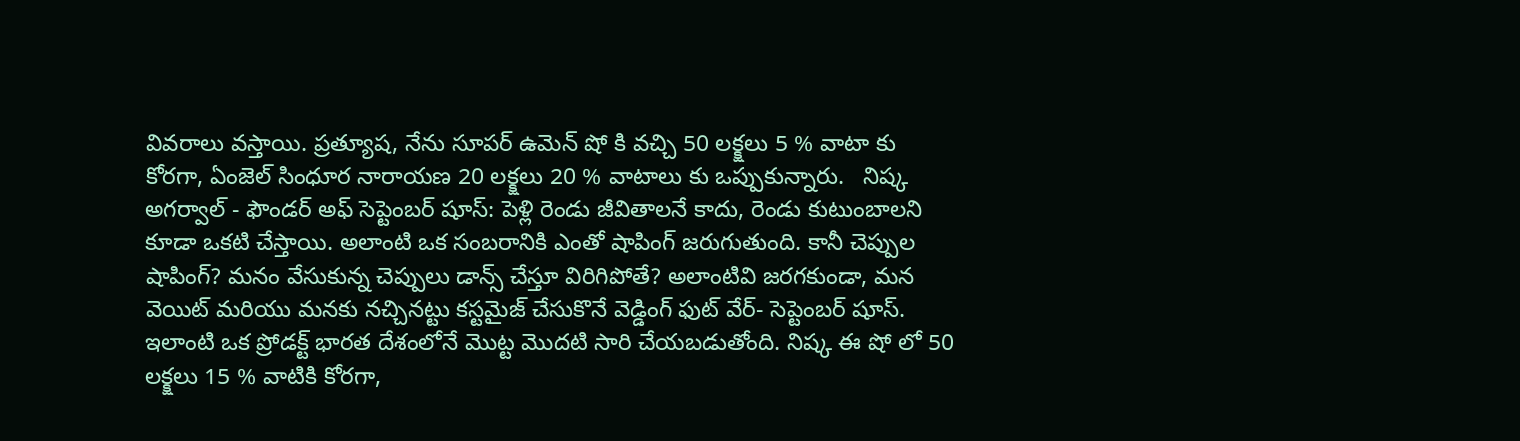వివరాలు వస్తాయి. ప్రత్యూష, నేను సూపర్ ఉమెన్ షో కి వచ్చి 50 లక్క్షలు 5 % వాటా కు కోరగా, ఏంజెల్ సింధూర నారాయణ 20 లక్క్షలు 20 % వాటాలు కు ఒప్పుకున్నారు.   నిష్క అగర్వాల్ - ఫౌండర్ అఫ్ సెప్టెంబర్ షూస్: పెళ్లి రెండు జీవితాలనే కాదు, రెండు కుటుంబాలని కూడా ఒకటి చేస్తాయి. అలాంటి ఒక సంబరానికి ఎంతో షాపింగ్ జరుగుతుంది. కానీ చెప్పుల షాపింగ్? మనం వేసుకున్న చెప్పులు డాన్స్ చేస్తూ విరిగిపోతే? అలాంటివి జరగకుండా, మన వెయిట్ మరియు మనకు నచ్చినట్టు కస్టమైజ్ చేసుకొనే వెడ్డింగ్ ఫుట్ వేర్- సెప్టెంబర్ షూస్. ఇలాంటి ఒక ప్రోడక్ట్ భారత దేశంలోనే మొట్ట మొదటి సారి చేయబడుతోంది. నిష్క ఈ షో లో 50 లక్క్షలు 15 % వాటికి కోరగా,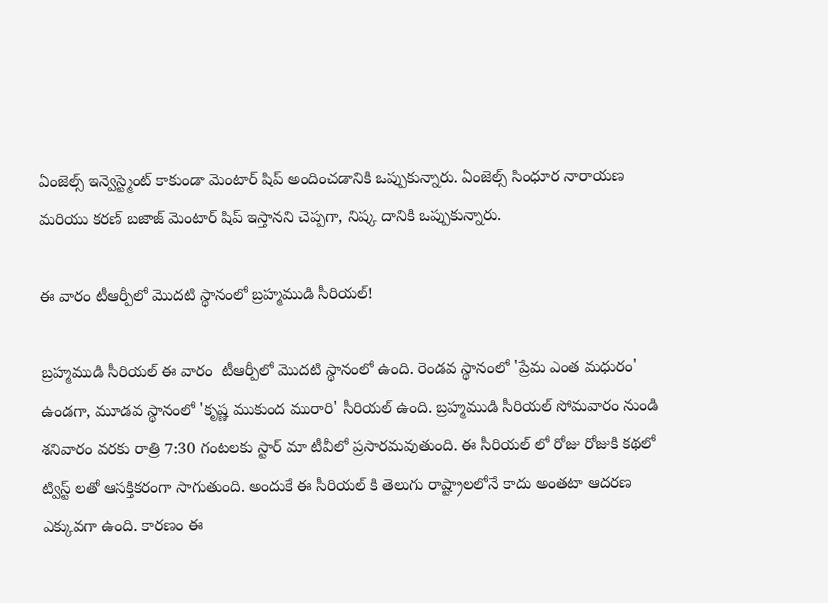ఏంజెల్స్ ఇన్వెస్ట్మెంట్ కాకుండా మెంటార్ షిప్ అందించడానికి ఒప్పుకున్నారు. ఏంజెల్స్ సింధూర నారాయణ మరియు కరణ్ బజాజ్ మెంటార్ షిప్ ఇస్తానని చెప్పగా, నిష్క దానికి ఒప్పుకున్నారు.

ఈ వారం టీఆర్పీలో మొదటి స్థానంలో బ్రహ్మముడి సీరియల్!

బ్రహ్మముడి సీరియల్ ఈ వారం  టీఆర్పీలో మొదటి స్థానంలో ఉంది. రెండవ స్థానంలో 'ప్రేమ ఎంత మధురం' ఉండగా, మూడవ స్థానంలో 'కృష్ణ ముకుంద మురారి' సీరియల్ ఉంది. బ్రహ్మముడి సీరియల్ సోమవారం నుండి శనివారం వరకు రాత్రి 7:30 గంటలకు స్టార్ మా టీవీలో ప్రసారమవుతుంది. ఈ సీరియల్ లో రోజు రోజుకి కథలో ట్విస్ట్ లతో ఆసక్తికరంగా సాగుతుంది. అందుకే ఈ సీరియల్ కి తెలుగు రాష్ట్రాలలోనే కాదు అంతటా ఆదరణ ఎక్కువగా ఉంది. కారణం ఈ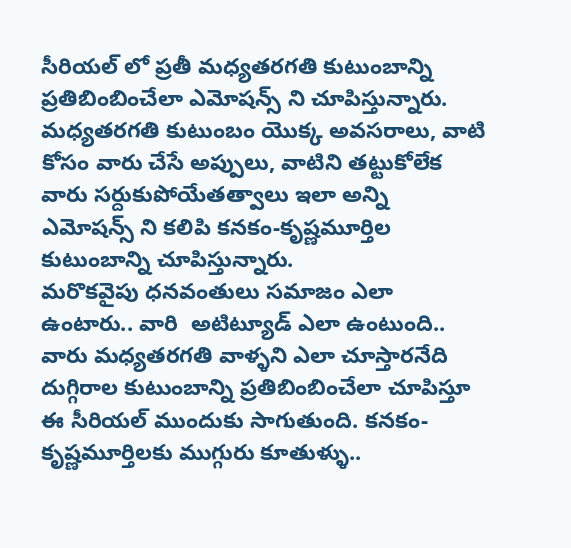సీరియల్ లో ప్రతీ మధ్యతరగతి కుటుంబాన్ని ప్రతిబింబించేలా ఎమోషన్స్ ని చూపిస్తున్నారు. మధ్యతరగతి కుటుంబం యొక్క అవసరాలు, వాటి కోసం వారు చేసే అప్పులు, వాటిని తట్టుకోలేక వారు సర్దుకుపోయేతత్వాలు ఇలా అన్ని ఎమోషన్స్ ని కలిపి కనకం-కృష్ణమూర్తిల కుటుంబాన్ని చూపిస్తున్నారు. మరొకవైపు ‌ధనవంతులు సమాజం ఎలా ఉంటారు.. వారి  అటిట్యూడ్ ఎలా ఉంటుంది.. వారు మధ్యతరగతి వాళ్ళని ఎలా చూస్తారనేది దుగ్గిరాల కుటుంబాన్ని ప్రతిబింబించేలా చూపిస్తూ ఈ సీరియల్ ముందుకు సాగుతుంది. కనకం-కృష్ణమూర్తిలకు ముగ్గురు కూతుళ్ళు..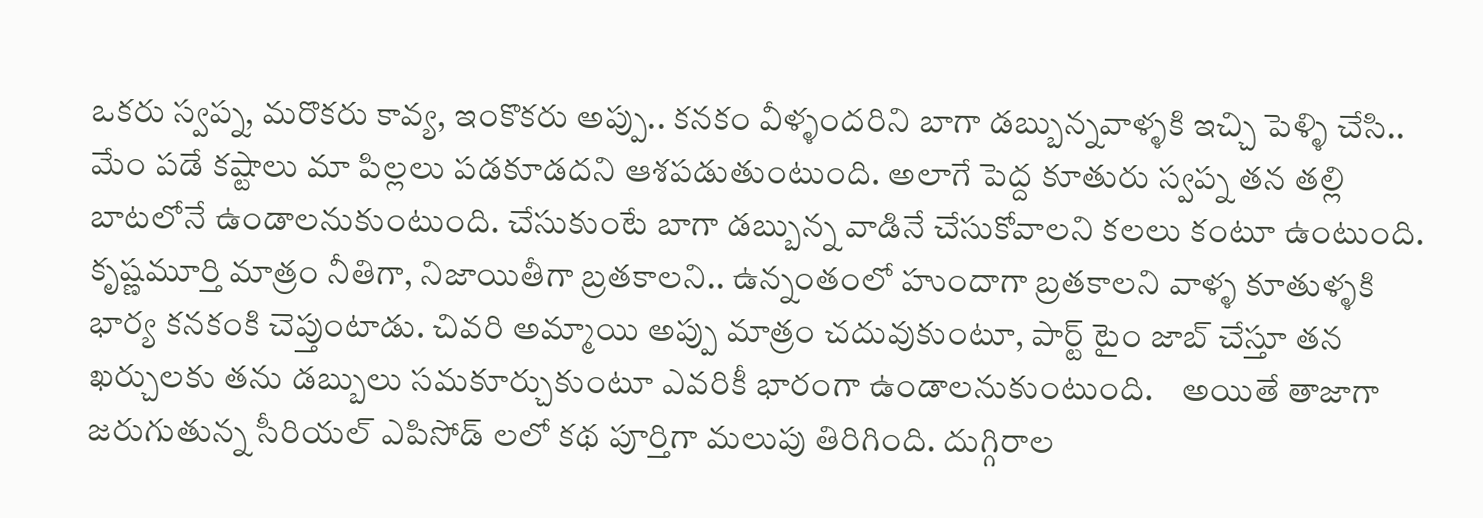ఒకరు స్వప్న, మరొకరు కావ్య, ఇంకొకరు అప్పు.. కనకం వీళ్ళందరిని బాగా డబ్బున్నవాళ్ళకి ఇచ్చి పెళ్ళి చేసి.. మేం పడే కష్టాలు మా పిల్లలు పడకూడదని ఆశపడుతుంటుంది. అలాగే పెద్ద కూతురు స్వప్న తన తల్లి బాటలోనే ఉండాలనుకుంటుంది. చేసుకుంటే బాగా డబ్బున్న వాడినే చేసుకోవాలని కలలు కంటూ ఉంటుంది. కృష్ణమూర్తి మాత్రం నీతిగా, నిజాయితీగా బ్రతకాలని.. ఉన్నంతంలో హుందాగా బ్రతకాలని వాళ్ళ కూతుళ్ళకి భార్య కనకంకి చెప్తుంటాడు. చివరి అమ్మాయి అప్పు మాత్రం చదువుకుంటూ, పార్ట్ టైం జాబ్ చేస్తూ తన ఖర్చులకు తను డబ్బులు సమకూర్చుకుంటూ ఎవరికీ భారంగా ఉండాలనుకుంటుంది.    అయితే తాజాగా జరుగుతున్న సీరియల్ ఎపిసోడ్ లలో కథ పూర్తిగా మలుపు తిరిగింది. దుగ్గిరాల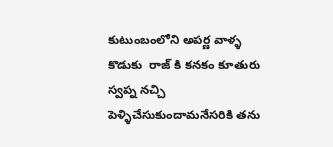కుటుంబంలోని అపర్ణ వాళ్ళ కొడుకు  రాజ్ కి కనకం కూతురు స్వప్న నచ్చి పెళ్ళిచేసుకుందామనేసరికి తను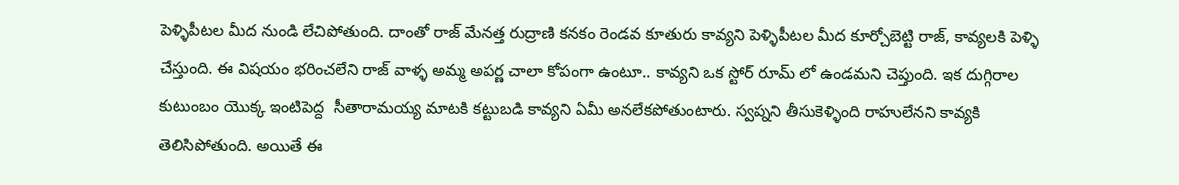పెళ్ళిపీటల మీద నుండి లేచిపోతుంది. దాంతో రాజ్ మేనత్త రుద్రాణి కనకం రెండవ కూతురు కావ్యని పెళ్ళిపీటల మీద కూర్చోబెట్టి రాజ్, కావ్యలకి పెళ్ళి చేస్తుంది. ఈ విషయం భరించలేని రాజ్ వాళ్ళ అమ్మ అపర్ణ చాలా కోపంగా ఉంటూ.. కావ్యని ఒక స్టోర్ రూమ్ లో ఉండమని చెప్తుంది. ఇక దుగ్గిరాల కుటుంబం యొక్క ఇంటిపెద్ద  సీతారామయ్య మాటకి కట్టుబడి కావ్యని ఏమీ అనలేకపోతుంటారు. స్వప్నని తీసుకెళ్ళింది రాహులేనని కావ్యకి తెలిసిపోతుంది. అయితే ఈ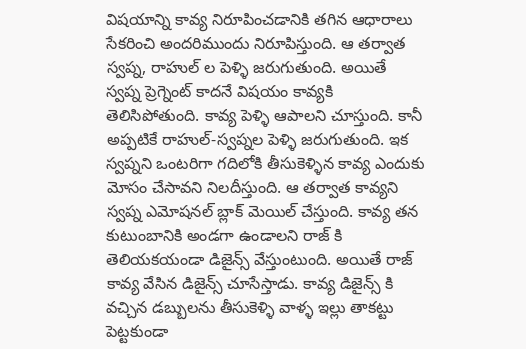విషయాన్ని కావ్య నిరూపించడానికి తగిన ఆధారాలు సేకరించి అందరిముందు నిరూపిస్తుంది. ఆ తర్వాత స్వప్న, రాహుల్ ల పెళ్ళి జరుగుతుంది. అయితే స్వప్న ప్రెగ్నెంట్ కాదనే విషయం కావ్యకి తెలిసిపోతుంది. కావ్య పెళ్ళి ఆపాలని చూస్తుంది. కానీ అప్పటికే రాహుల్-స్వప్నల పెళ్ళి జరుగుతుంది. ఇక స్వప్నని ఒంటరిగా గదిలోకి తీసుకెళ్ళిన కావ్య ఎందుకు మోసం చేసావని నిలదీస్తుంది. ఆ తర్వాత కావ్యని స్వప్న ఎమోషనల్ బ్లాక్ మెయిల్ చేస్తుంది. కావ్య తన కుటుంబానికి అండగా ఉండాలని రాజ్ కి తెలియకయండా డిజైన్స్ వేస్తుంటుంది. అయితే రాజ్ కావ్య వేసిన డిజైన్స్ చూసేస్తాడు. కావ్య డిజైన్స్ కి వచ్చిన డబ్బులను తీసుకెళ్ళి వాళ్ళ ఇల్లు తాకట్టు పెట్టకుండా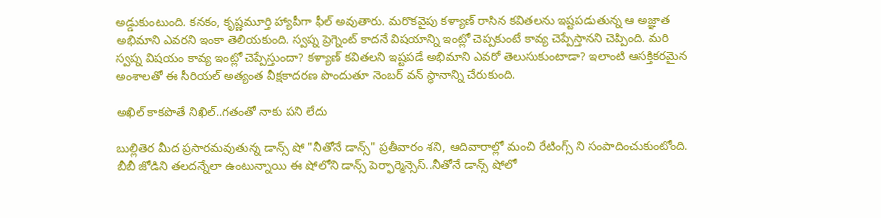అడ్డుకుంటుంది. కనకం, కృష్ణమూర్తి హ్యాపీగా ఫీల్ అవుతారు. మరొకవైపు కళ్యాణ్ రాసిన కవితలను ఇష్టపడుతున్న ఆ అజ్ఞాత అభిమాని ఎవరని ఇంకా తెలియకుంది. స్వప్న ప్రెగ్నెంట్ కాదనే విషయాన్ని ఇంట్లో చెప్పకుంటే కావ్య చెప్పేస్తానని చెప్పింది. మరి స్వప్న విషయం కావ్య ఇంట్లో చెప్పేస్తుందా? కళ్యాణ్ కవితలని ఇష్టపడే అభిమాని ఎవరో తెలుసుకుంటాడా? ఇలాంటి ఆసక్తికరమైన అంశాలతో ఈ సీరియల్ అత్యంత వీక్షకాదరణ పొందుతూ నెంబర్ వన్ స్థానాన్ని చేరుకుంది.

అఖిల్ కాకపొతే నిఖిల్..గతంతో నాకు పని లేదు

బుల్లితెర మీద ప్రసారమవుతున్న డాన్స్ షో "నీతోనే డాన్స్" ప్రతీవారం శని, ఆదివారాల్లో మంచి రేటింగ్స్ ని సంపాదించుకుంటోంది. బీబీ జోడిని తలదన్నేలా ఉంటున్నాయి ఈ షోలోని డాన్స్ పెర్ఫార్మెన్సెస్..నీతోనే డాన్స్ షోలో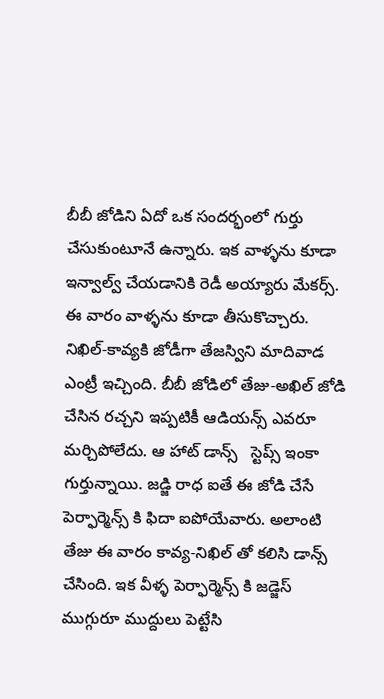బీబీ జోడిని ఏదో ఒక సందర్భంలో గుర్తు చేసుకుంటూనే ఉన్నారు. ఇక వాళ్ళను కూడా ఇన్వాల్వ్ చేయడానికి రెడీ అయ్యారు మేకర్స్. ఈ వారం వాళ్ళను కూడా తీసుకొచ్చారు. నిఖిల్-కావ్యకి జోడీగా తేజస్విని మాదివాడ ఎంట్రీ ఇచ్చింది. బీబీ జోడిలో తేజు-అఖిల్ జోడి చేసిన రచ్చని ఇప్పటికీ ఆడియన్స్ ఎవరూ మర్చిపోలేదు. ఆ హాట్ డాన్స్   స్టెప్స్ ఇంకా గుర్తున్నాయి. జడ్జి రాధ ఐతే ఈ జోడి చేసే  పెర్ఫార్మెన్స్ కి ఫిదా ఐపోయేవారు. అలాంటి తేజు ఈ వారం కావ్య-నిఖిల్ తో కలిసి డాన్స్ చేసింది. ఇక వీళ్ళ పెర్ఫార్మెన్స్ కి జడ్జెస్ ముగ్గురూ ముద్దులు పెట్టేసి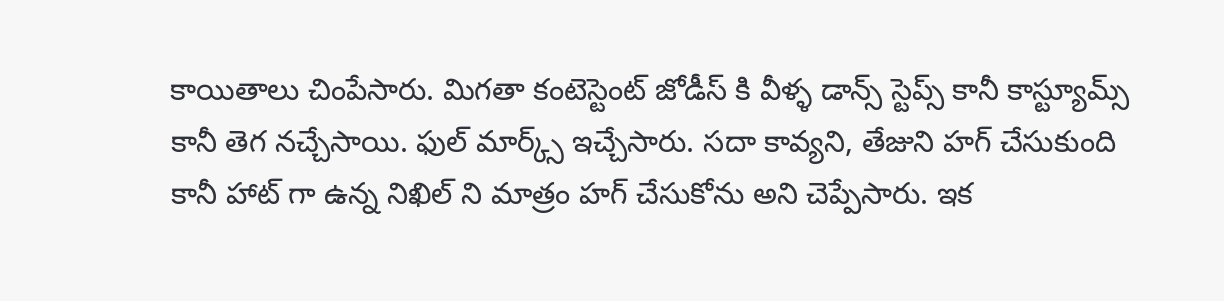కాయితాలు చింపేసారు. మిగతా కంటెస్టెంట్ జోడీస్ కి వీళ్ళ డాన్స్ స్టెప్స్ కానీ కాస్ట్యూమ్స్ కానీ తెగ నచ్చేసాయి. ఫుల్ మార్క్స్ ఇచ్చేసారు. సదా కావ్యని, తేజుని హగ్ చేసుకుంది కానీ హాట్ గా ఉన్న నిఖిల్ ని మాత్రం హగ్ చేసుకోను అని చెప్పేసారు. ఇక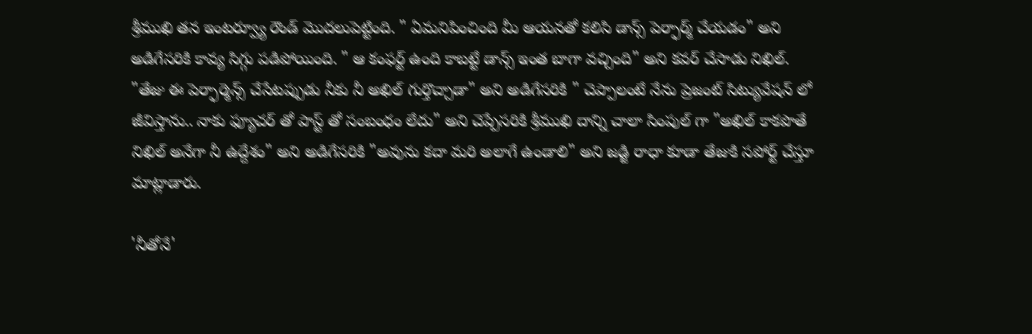శ్రీముఖి తన ఇంటర్వ్యూ రౌండ్ మొదలుపెట్టింది. " ఏమనిపించింది మీ ఆయనతో కలిసి డాన్స్ పెర్ఫార్మ్ చేయడం" అని అడిగేసరికి కావ్య సిగ్గు పడిపోయింది. " ఆ కంఫర్ట్ ఉంది కాబట్టే డాన్స్ ఇంత బాగా వచ్చింది" అని కవర్ చేసాడు నిఖిల్. "తేజు ఈ పెర్ఫార్మెన్స్ చేసేటప్పుడు నీకు నీ అఖిల్ గుర్తొచ్చాడా" అని అడిగేసరికి " చెప్పాలంటే నేను ప్రెజంట్ సిట్యువేషన్ లో జీవిస్తాను.. నాకు ఫ్యూచర్ తో పాస్ట్ తో సంబంధం లేదు" అని చెప్పేసరికి శ్రీముఖి దాన్ని చాలా సింపుల్ గా "అఖిల్ కాకపొతే నిఖిల్ అనేగా నీ ఉద్దేశం" అని అడిగేసరికి "అవును కదా మరి అలాగే ఉండాలి" అని జడ్జి రాధా కూడా తేజుకి సపోర్ట్ చేస్తూ మాట్లాడారు.

'నీతోనే'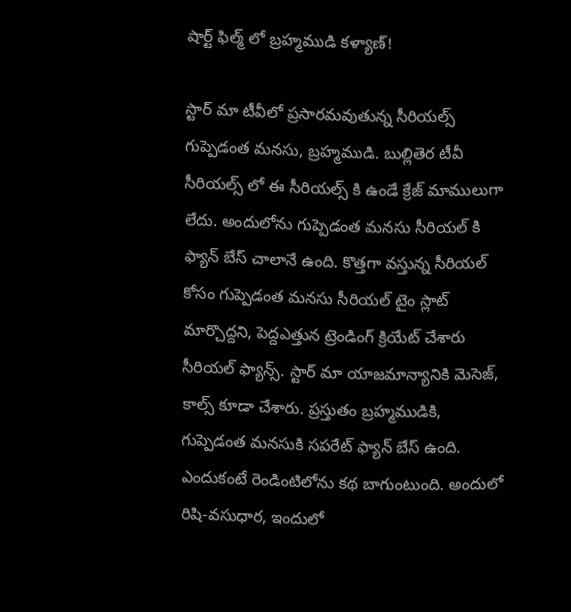షార్ట్ ఫిల్మ్ లో బ్రహ్మముడి కళ్యాణ్!

స్టార్ మా టీవీలో ప్రసారమవుతున్న సీరియల్స్ గుప్పెడంత మనసు, బ్రహ్మముడి. బుల్లితెర టీవీ సీరియల్స్ లో ఈ సీరియల్స్ కి ఉండే క్రేజ్ మాములుగా లేదు. అందులోను గుప్పెడంత మనసు సీరియల్ కి ఫ్యాన్ బేస్ చాలానే ఉంది. కొత్తగా వస్తున్న సీరియల్ కోసం గుప్పెడంత మనసు సీరియల్ టైం స్లాట్ మార్చొద్దని, పెద్దఎత్తున ట్రెండింగ్ క్రియేట్ చేశారు సీరియల్ ఫ్యాన్స్. స్టార్ మా యాజమాన్యానికి మెసెజ్, కాల్స్ కూడా చేశారు. ప్రస్తుతం బ్రహ్మముడికి, గుప్పెడంత మనసుకి సపరేట్ ఫ్యాన్ బేస్ ఉంది. ఎందుకంటే రెండింటిలోను కథ బాగుంటుంది. అందులో రిషి-వసుధార, ఇందులో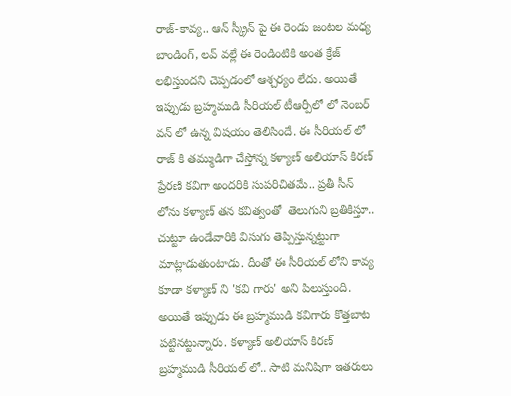రాజ్-కావ్య.. ఆన్ స్క్రీన్ పై ఈ రెండు జంటల మధ్య బాండింగ్, లవ్ వల్లే ఈ రెండింటికి అంత క్రేజ్ లభిస్తుందని చెప్పడంలో ఆశ్చర్యం లేదు. అయితే ఇప్పుడు బ్రహ్మముడి సీరియల్ టీఆర్పీలో లో‌ నెంబర్ వన్ లో ఉన్న విషయం తెలిసిందే. ఈ సీరియల్ లో రాజ్ కి తమ్ముడిగా చేస్తోన్న కళ్యాణ్ అలియాస్ కిరణ్ ప్రేరణి కవిగా అందరికి సుపరిచితమే.. ప్రతీ సీన్ లోను కళ్యాణ్ తన కవిత్వంతో  తెలుగుని బ్రతికిస్తూ.. చుట్టూ ఉండేవారికి విసుగు తెప్పిస్తున్నట్టుగా మాట్లాడుతుంటాడు. దీంతో ఈ సీరియల్ లోని కావ్య కూడా కళ్యాణ్ ని 'కవి గారు' అని పిలుస్తుంది. అయితే ఇప్పుడు ఈ బ్రహ్మముడి కవిగారు కొత్తబాట పట్టినట్టున్నారు. కళ్యాణ్ అలియాస్ కిరణ్ బ్రహ్మముడి సీరియల్ లో.. సాటి మనిషిగా ఇతరులు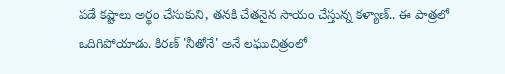పడే కష్టాలు అర్థం చేసుకుని, తనకి చేతనైన సాయం చేస్తున్న కళ్యాణ్.. ఈ పాత్రలో ఒదిగిపోయాడు. కిరణ్ 'నీతోనే' అనే లఘుచిత్రంలో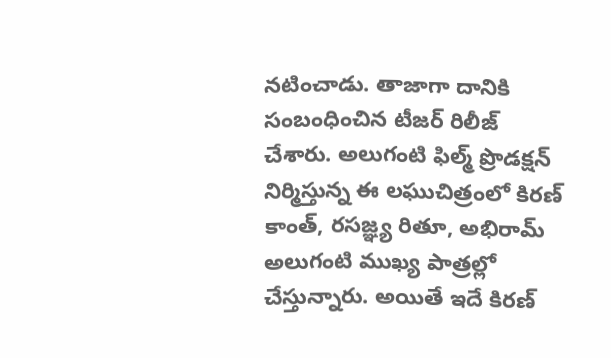నటించాడు. తాజాగా దానికి సంబంధించిన టీజర్ రిలీజ్ చేశారు. అలుగంటి ఫిల్మ్ ప్రొడక్షన్ నిర్మిస్తున్న ఈ లఘుచిత్రంలో కిరణ్ కాంత్, రసజ్ఞ్య రితూ, అభిరామ్ అలుగంటి ముఖ్య పాత్రల్లో చేస్తున్నారు. అయితే ఇదే కిరణ్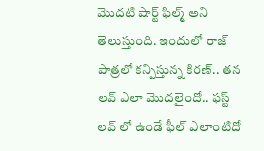మొదటి షార్ట్ ఫిల్మ్ అని తెలుస్తుంది. ఇందులో రాజ్ పాత్రలో కన్పిస్తున్న కిరణ్.. తన లవ్ ఎలా మొదలైందో.. ఫస్ట్ లవ్ లో ఉండే ఫీల్ ఎలాంటిదో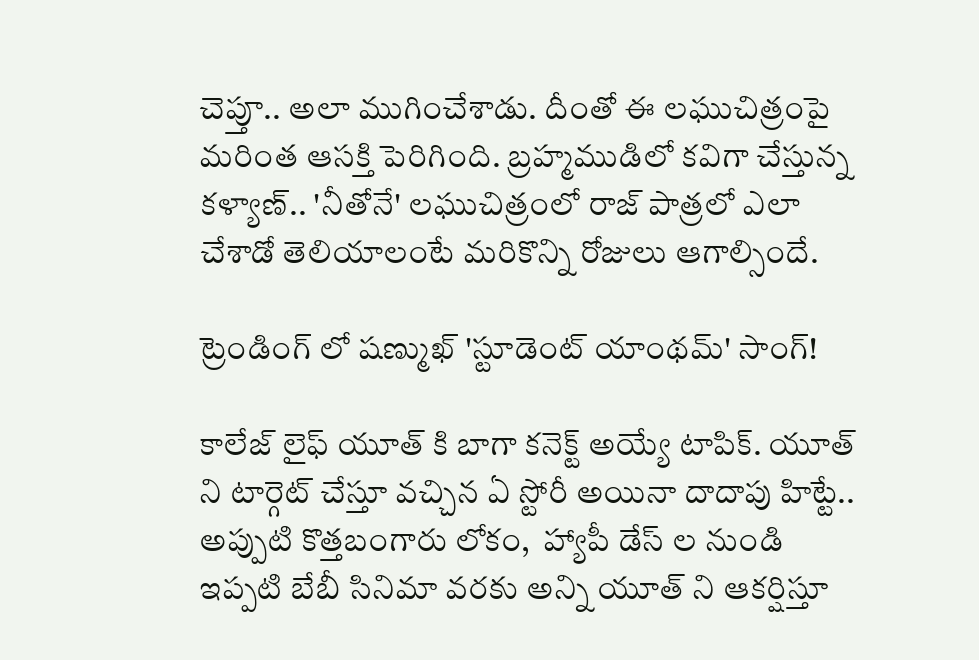చెప్తూ.. అలా ముగించేశాడు. దీంతో ఈ లఘుచిత్రంపై మరింత ఆసక్తి పెరిగింది. బ్రహ్మముడిలో కవిగా చేస్తున్న కళ్యాణ్.. 'నీతోనే' లఘుచిత్రంలో రాజ్ పాత్రలో ఎలా చేశాడో తెలియాలంటే మరికొన్ని రోజులు ఆగాల్సిందే.

ట్రెండింగ్ లో షణ్ముఖ్ 'స్టూడెంట్ యాంథమ్' సాంగ్!

కాలేజ్ లైఫ్ యూత్ కి బాగా కనెక్ట్ అయ్యే టాపిక్. యూత్ ని టార్గెట్ చేస్తూ వచ్చిన ఏ స్టోరీ అయినా దాదాపు హిట్టే.. అప్పుటి కొత్తబంగారు లోకం,  హ్యాపీ డేస్ ల నుండి ఇప్పటి బేబీ సినిమా వరకు అన్ని యూత్ ని ఆకర్షిస్తూ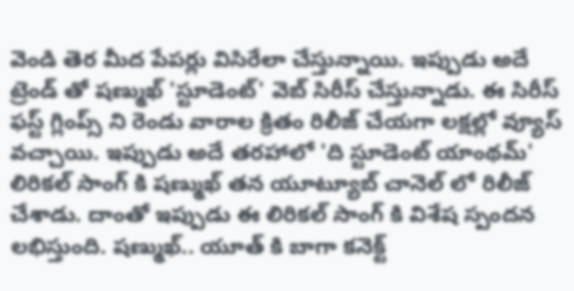వెండి తెర మీద పేపర్లు విసిరేలా చేస్తున్నాయి. ఇప్పుడు అదే ట్రెండ్ తో షణ్ముఖ్ 'స్టూడెంట్' వెబ్ సిరీస్ చేస్తున్నాడు. ఈ సిరీస్ ఫస్ట్ గ్లింప్స్ ని రెండు వారాల క్రితం రిలీజ్ చేయగా లక్షల్లో వ్యూస్ వచ్చాయి. ఇప్పుడు అదే తరహాలో 'ది స్టూడెంట్ యాంథమ్' లిరికల్ సాంగ్ కి షణ్ముఖ్ తన యూట్యూబ్ చానెల్ లో రిలీజ్ చేశాడు. దాంతో ఇప్పుడు ఈ లిరికల్ సాంగ్ కి విశేష స్పందన లభిస్తుంది. షణ్ముఖ్.. యూత్ కి బాగా కనెక్ట్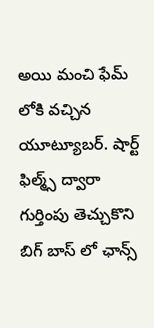అయి మంచి ఫేమ్ లోకి వచ్చిన యూట్యూబర్. షార్ట్ ఫిల్మ్స్ ద్వారా గుర్తింపు తెచ్చుకొని బిగ్ బాస్ లో ఛాన్స్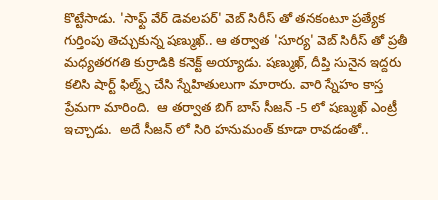కొట్టేసాడు. 'సాఫ్ట్ వేర్ డెవలపర్' వెబ్ సిరీస్ తో తనకంటూ ప్రత్యేక గుర్తింపు తెచ్చుకున్న షణ్ముఖ్.. ఆ తర్వాత 'సూర్య' వెబ్ సిరీస్ తో ప్రతీ మధ్యతరగతి కుర్రాడికి కనెక్ట్ అయ్యాడు. షణ్ముఖ్, దీప్తి సునైన ఇద్దరు కలిసి షార్ట్ ఫిల్మ్స్ చేసి స్నేహితులుగా మారారు. వారి స్నేహం కాస్త ప్రేమగా మారింది.  ఆ తర్వాత బిగ్ బాస్ సీజన్ -5 లో షణ్ముఖ్ ఎంట్రీ  ఇచ్చాడు.  అదే సీజన్ లో సిరి హనుమంత్ కూడా రావడంతో..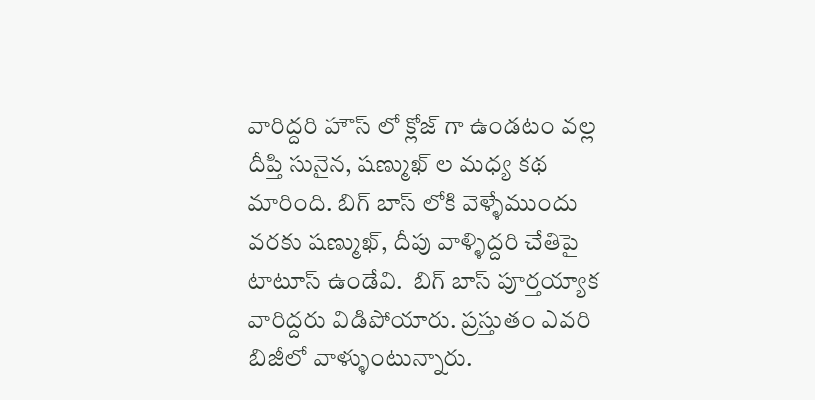వారిద్దరి హౌస్ లో క్లోజ్ గా ఉండటం వల్ల దీప్తి సునైన, షణ్ముఖ్ ల మధ్య కథ మారింది. బిగ్ బాస్ లోకి వెళ్ళేముందు వరకు షణ్ముఖ్, దీపు వాళ్ళిద్దరి చేతిపై టాటూస్ ఉండేవి.  బిగ్ బాస్ పూర్తయ్యాక వారిద్దరు విడిపోయారు. ప్రస్తుతం‌ ఎవరి బిజీలో వాళ్ళుంటున్నారు.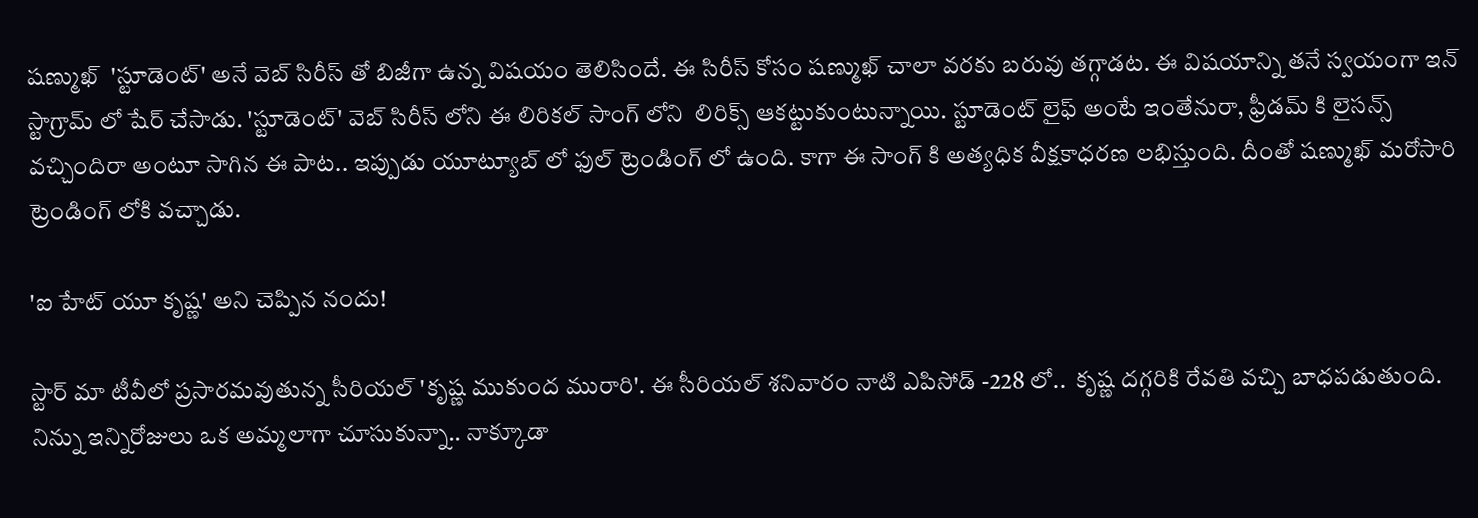షణ్ముఖ్  'స్టూడెంట్' అనే వెబ్ సిరీస్ తో బిజీగా ఉన్న విషయం తెలిసిందే. ఈ సిరీస్ కోసం షణ్ముఖ్ చాలా వరకు బరువు తగ్గాడట. ఈ విషయాన్ని తనే స్వయంగా ఇన్ స్టాగ్రామ్ లో షేర్ చేసాడు. 'స్టూడెంట్' వెబ్ సిరీస్ లోని ఈ లిరికల్ సాంగ్ లోని  లిరిక్స్ ఆకట్టుకుంటున్నాయి. స్టూడెంట్ లైఫ్ అంటే ఇంతేనురా, ఫ్రీడమ్ కి లైసన్స్ వచ్చిందిరా అంటూ సాగిన ఈ పాట.. ఇప్పుడు యూట్యూబ్ లో ఫుల్ ట్రెండింగ్ లో ఉంది. కాగా ఈ సాంగ్ కి అత్యధిక వీక్షకాధరణ లభిస్తుంది. దీంతో షణ్ముఖ్ మరోసారి ట్రెండింగ్ లోకి వచ్చాడు.

'ఐ హేట్ యూ కృష్ణ' అని చెప్పిన నందు!

స్టార్ మా టీవీలో ప్రసారమవుతున్న సీరియల్ 'కృష్ణ ముకుంద మురారి'. ఈ సీరియల్ శనివారం నాటి ఎపిసోడ్ -228 లో..  కృష్ణ దగ్గరికి రేవతి వచ్చి బాధపడుతుంది. నిన్ను ఇన్నిరోజులు ఒక అమ్మలాగా చూసుకున్నా.. నాక్కూడా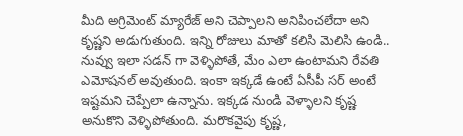మీది అగ్రిమెంట్ మ్యారేజ్ అని చెప్పాలని అనిపించలేదా అని కృష్ణని అడుగుతుంది. ఇన్ని రోజులు మాతో కలిసి మెలిసి ఉండి.. నువ్వు ఇలా సడన్ గా వెళ్ళిపోతే, మేం ఎలా ఉంటామని రేవతి ఎమోషనల్ అవుతుంది. ఇంకా ఇక్కడే ఉంటే ఏసీపీ సర్ అంటే ఇష్టమని చెప్పేలా ఉన్నాను. ఇక్కడ నుండి వెళ్ళాలని కృష్ణ అనుకొని వెళ్ళిపోతుంది. మరొకవైపు కృష్ణ,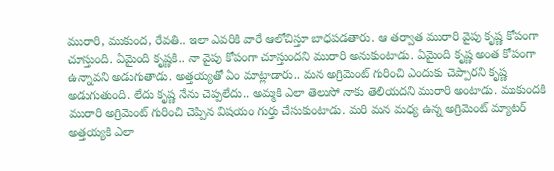మురారి, ముకుంద, రేవతి.. ఇలా ఎవరికి వారే ఆలోచిస్తూ బాధపడతారు. ఆ తర్వాత మురారి వైపు కృష్ణ కోపంగా చూస్తుంది‌. ఏమైంది కృష్ణకి.. నా వైపు కోపంగా చూస్తుందని మురారి అనుకుంటాడు. ఏమైంది కృష్ణ అంత కోపంగా ఉన్నావని అడుగుతాడు. అత్తయ్యతో ఏం మాట్లాడారు.. మన అగ్రిమెంట్ గురించి ఎందుకు చెప్పారని కృష్ణ అడుగుతుంది. లేదు కృష్ణ నేను చెప్పలేదు.. అమ్మకి ఎలా తెలుసో నాకు తెలియదని మురారి అంటాడు. ముకుందకి మురారి అగ్రిమెంట్ గురించి చెప్పిన విషయం గుర్తు చేసుకుంటాడు. మరి మన మధ్య ఉన్న అగ్రిమెంట్ మ్యాటర్ అత్తయ్యకి ఎలా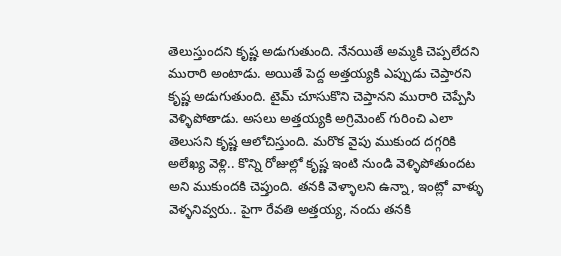తెలుస్తుందని కృష్ణ అడుగుతుంది. నేనయితే అమ్మకి చెప్పలేదని మురారి అంటాడు. అయితే పెద్ద అత్తయ్యకి ఎప్పుడు చెప్తారని కృష్ణ అడుగుతుంది. టైమ్ చూసుకొని చెప్తానని మురారి చెప్పేసి వెళ్ళిపోతాడు. అసలు అత్తయ్యకి అగ్రిమెంట్ గురించి ఎలా తెలుసని కృష్ణ ఆలోచిస్తుంది. మరొక వైపు ముకుంద దగ్గరికి అలేఖ్య వెళ్లి.. కొన్ని రోజుల్లో కృష్ణ ఇంటి నుండి వెళ్ళిపోతుందట అని ముకుందకి చెప్తుంది. తనకి వెళ్ళాలని ఉన్నా, ఇంట్లో వాళ్ళు వెళ్ళనివ్వరు.. పైగా రేవతి అత్తయ్య, నందు తనకి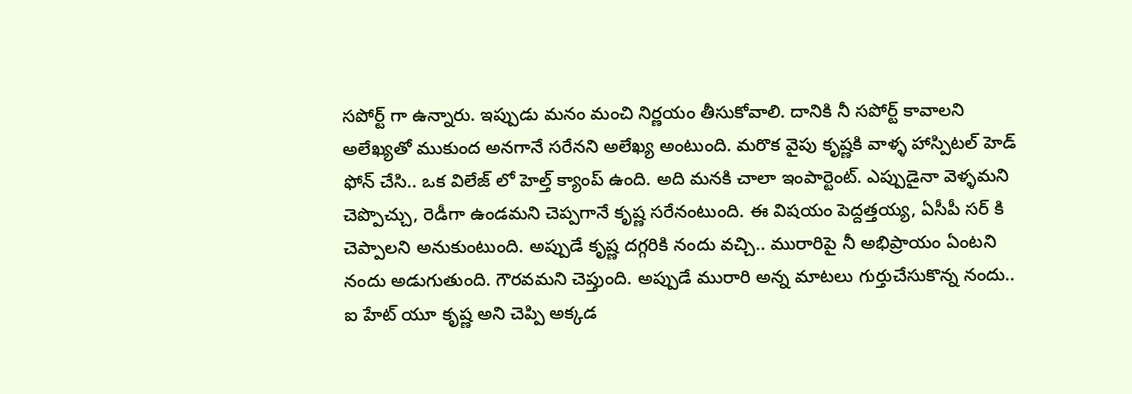సపోర్ట్ గా ఉన్నారు. ఇప్పుడు మనం మంచి నిర్ణయం తీసుకోవాలి. దానికి నీ సపోర్ట్ కావాలని అలేఖ్యతో ముకుంద అనగానే సరేనని అలేఖ్య అంటుంది. మరొక వైపు కృష్ణకి వాళ్ళ హాస్పిటల్ హెడ్ ఫోన్ చేసి.. ఒక విలేజ్ లో హెల్త్ క్యాంప్ ఉంది. అది మనకి చాలా ఇంపార్టెంట్. ఎప్పుడైనా వెళ్ళమని చెప్పొచ్చు, రెడీగా ఉండమని చెప్పగానే కృష్ణ సరేనంటుంది. ఈ విషయం పెద్దత్తయ్య, ఏసీపీ సర్ కి చెప్పాలని అనుకుంటుంది. అప్పుడే కృష్ణ దగ్గరికి నందు వచ్చి.. మురారిపై నీ అభిప్రాయం ఏంటని నందు అడుగుతుంది. గౌరవమని చెప్తుంది. అప్పుడే మురారి అన్న మాటలు గుర్తుచేసుకొన్న నందు.. ఐ హేట్ యూ కృష్ణ అని చెప్పి అక్కడ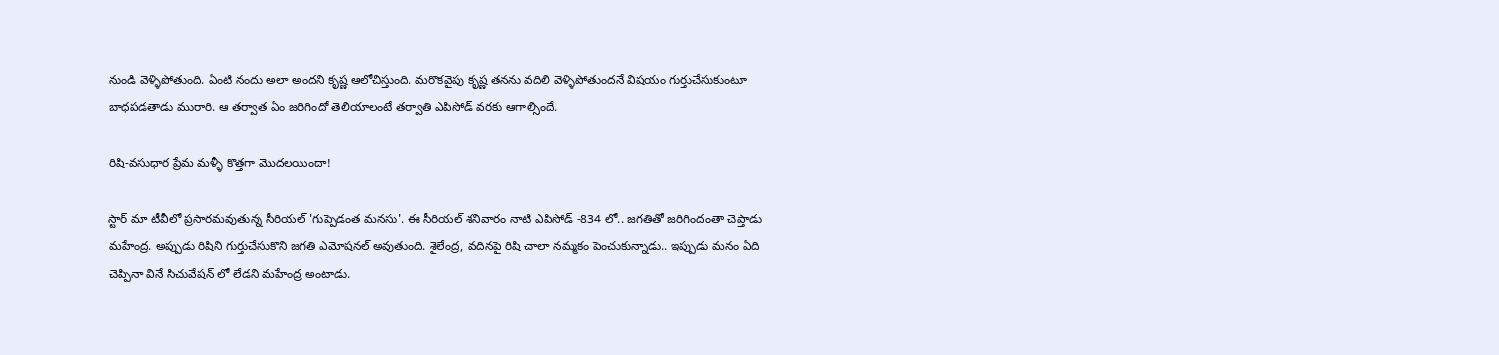నుండి వెళ్ళిపోతుంది. ఏంటి నందు అలా అందని కృష్ణ ఆలోచిస్తుంది. మరొకవైపు కృష్ణ తనను వదిలి వెళ్ళిపోతుందనే విషయం గుర్తుచేసుకుంటూ బాధపడతాడు మురారి. ఆ తర్వాత ఏం జరిగిందో తెలియాలంటే తర్వాతి ఎపిసోడ్ వరకు ఆగాల్సిందే.

రిషి-వసుధార ప్రేమ మళ్ళీ కొత్తగా మొదలయిందా!

స్టార్ మా టీవీలో ప్రసారమవుతున్న సీరియల్ 'గుప్పెడంత మనసు'. ఈ సీరియల్ శనివారం నాటి ఎపిసోడ్ -834 లో.. జగతితో జరిగిందంతా చెప్తాడు మహేంద్ర. అప్పుడు రిషిని గుర్తుచేసుకొని జగతి ఎమోషనల్ అవుతుంది. శైలేంద్ర, వదినపై రిషి చాలా నమ్మకం పెంచుకున్నాడు.. ఇప్పుడు మనం ఏది చెప్పినా వినే సిచువేషన్ లో లేడని మహేంద్ర అంటాడు.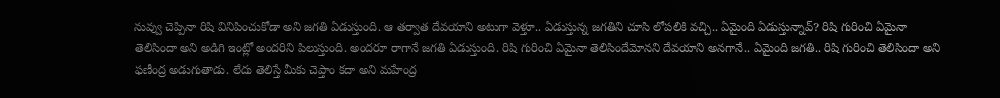నువ్వు చెప్పినా రిషి వినిపించుకోడా అని జగతి ఏడుస్తుంది. ఆ తర్వాత దేవయాని అటుగా వెళ్తూ.. ఏడుస్తున్న జగతిని చూసి లోపలికి వచ్చి.. ఏమైంది ఏడుస్తున్నావ్? రిషి గురించి ఏమైనా తెలిసిందా అని అడిగి ఇంట్లో అందరిని పిలుస్తుంది. అందరూ రాగానే జగతి ఏడుస్తుంది. రిషి గురించి ఏమైనా తెలిసిందేమోనని దేవయాని అనగానే.. ఏమైంది జగతి.. రిషి గురించి తెలిసిందా అని ఫణీంద్ర అడుగుతాడు. లేదు తెలిస్తే మీకు చెప్తాం కదా అని మహేంద్ర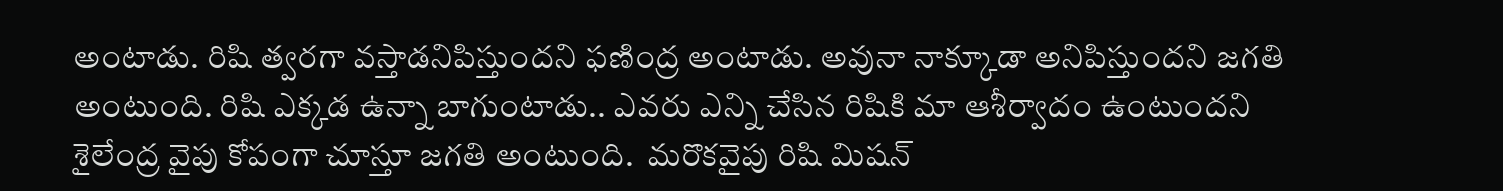అంటాడు. రిషి త్వరగా వస్తాడనిపిస్తుందని ఫణింద్ర అంటాడు. అవునా నాక్కూడా అనిపిస్తుందని జగతి అంటుంది. రిషి ఎక్కడ ఉన్నా బాగుంటాడు.. ఎవరు ఎన్ని చేసిన రిషికి మా ఆశీర్వాదం ఉంటుందని శైలేంద్ర వైపు కోపంగా చూస్తూ జగతి అంటుంది.  మరొకవైపు రిషి మిషన్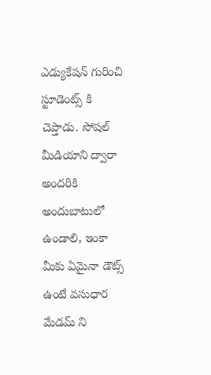ఎడ్యుకేషన్ గురించి స్టూడెంట్స్ కి చెప్తాడు. సోషల్ మీడియాని ద్వారా అందరికి అందుబాటులో ఉండాలి, ఇంకా మీకు ఏమైనా డౌట్స్ ఉంటే వసుధార మేడమ్ ని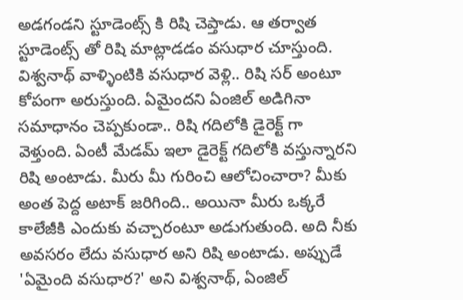అడగండని స్టూడెంట్స్ కి రిషి చెప్తాడు. ఆ తర్వాత స్టూడెంట్స్ తో రిషి మాట్లాడడం వసుధార చూస్తుంది. విశ్వనాథ్ వాళ్ళింటికి వసుధార వెళ్లి.. రిషి సర్ అంటూ కోపంగా అరుస్తుంది. ఏమైందని ఏంజిల్ అడిగినా సమాధానం చెప్పకుండా.. రిషి గదిలోకి డైరెక్ట్ గా వెళ్తుంది. ఏంటీ మేడమ్ ఇలా డైరెక్ట్ గదిలోకి వస్తున్నారని రిషి అంటాడు. మీరు మీ గురించి ఆలోచించారా? మీకు అంత పెద్ద అటాక్ జరిగింది.. అయినా మీరు ఒక్కరే కాలేజీకి ఎందుకు వచ్చారంటూ అడుగుతుంది. అది నీకు అవసరం లేదు వసుధార అని రిషి అంటాడు. అప్పుడే 'ఏమైంది వసుధార?' అని విశ్వనాథ్, ఏంజిల్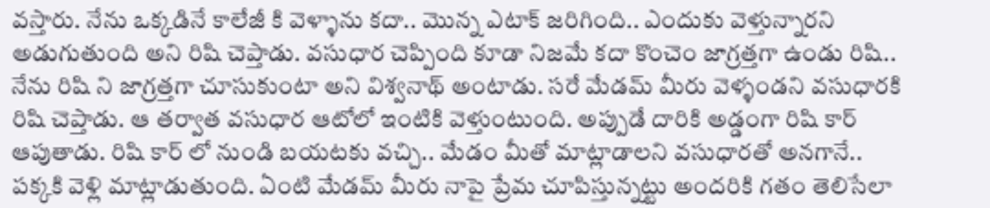వస్తారు. నేను ఒక్కడినే కాలేజీ కి వెళ్ళాను కదా.. మొన్న ఎటాక్ జరిగింది.. ఎందుకు వెళ్తున్నారని అడుగుతుంది అని రిషి చెప్తాడు. వసుధార చెప్పింది కూడా నిజమే కదా కొంచెం జాగ్రత్తగా ఉండు రిషి.. నేను రిషి ని జాగ్రత్తగా చూసుకుంటా అని విశ్వనాథ్ అంటాడు. సరే మేడమ్ మీరు వెళ్ళండని వసుధారకి రిషి చెప్తాడు. ఆ తర్వాత వసుధార ఆటోలో ఇంటికి వెళ్తుంటుంది. అప్పుడే దారికి అడ్డంగా రిషి కార్ ఆపుతాడు. రిషి కార్ లో నుండి బయటకు వచ్చి.. మేడం మీతో మాట్లాడాలని వసుధారతో అనగానే.. పక్కకి వెళ్లి మాట్లాడుతుంది. ఏంటి మేడమ్ మీరు నాపై ప్రేమ చూపిస్తున్నట్టు అందరికి గతం తెలిసేలా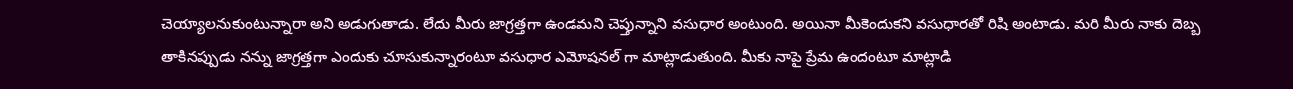చెయ్యాలనుకుంటున్నారా అని అడుగుతాడు. లేదు మీరు జాగ్రత్తగా ఉండమని చెప్తున్నాని వసుధార అంటుంది. అయినా మీకెందుకని వసుధారతో రిషి అంటాడు. మరి మీరు నాకు దెబ్బ తాకినప్పుడు నన్ను జాగ్రత్తగా ఎందుకు చూసుకున్నారంటూ వసుధార ఎమోషనల్ గా మాట్లాడుతుంది. మీకు నాపై ప్రేమ ఉందంటూ మాట్లాడి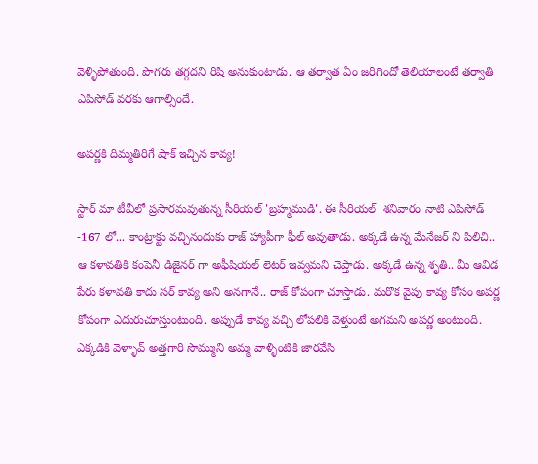వెళ్ళిపోతుంది. పొగరు తగ్గదని రిషి అనుకుంటాడు. ఆ తర్వాత ఏం జరిగిందో తెలియాలంటే తర్వాతి ఎపిసోడ్ వరకు ఆగాల్సిందే.

అపర్ణకి దిమ్మతిరిగే షాక్ ఇచ్చిన కావ్య!

స్టార్ మా టీవీలో ప్రసారమవుతున్న సీరియల్ 'బ్రహ్మముడి'. ఈ సీరియల్  శనివారం నాటి ఎపిసోడ్ -167 లో... కాంట్రాక్టు వచ్చినందుకు రాజ్ హ్యాపీగా ఫీల్ అవుతాడు. అక్కడే ఉన్న మేనేజర్ ని పిలిచి.. ఆ కళావతికి కంపెనీ డిజైనర్ గా అఫీషియల్ లెటర్ ఇవ్వమని చెప్తాడు. అక్కడే ఉన్న శృతి.. మీ ఆవిడ పేరు కళావతి కాదు సర్ కావ్య అని అనగానే.. రాజ్ కోపంగా చూస్తాడు. మరొక వైపు కావ్య కోసం అపర్ణ కోపంగా ఎదురుచూస్తుంటుంది. అప్పుడే కావ్య వచ్చి లోపలికి వెళ్తుంటే అగమని అపర్ణ అంటుంది. ఎక్కడికి వెళ్ళావ్ అత్తగారి సొమ్ముని అమ్మ వాళ్ళింటికి జారవేసి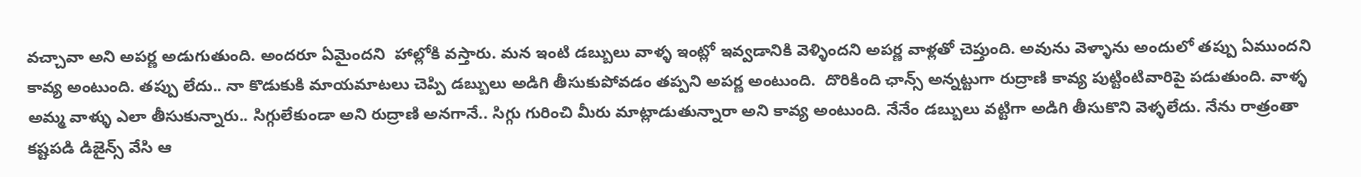వచ్చావా అని అపర్ణ అడుగుతుంది. అందరూ ఏమైందని  హాల్లోకి వస్తారు. మన ఇంటి డబ్బులు వాళ్ళ ఇంట్లో ఇవ్వడానికి వెళ్ళిందని అపర్ణ వాళ్లతో చెప్తుంది. అవును వెళ్ళాను అందులో తప్పు ఏముందని కావ్య అంటుంది. తప్పు లేదు.. నా కొడుకుకి మాయమాటలు చెప్పి డబ్బులు అడిగి తీసుకుపోవడం తప్పని అపర్ణ అంటుంది.  దొరికింది ఛాన్స్ అన్నట్టుగా రుద్రాణి కావ్య పుట్టింటివారిపై పడుతుంది. వాళ్ళ అమ్మ వాళ్ళు ఎలా తీసుకున్నారు.. సిగ్గులేకుండా అని రుద్రాణి అనగానే.. సిగ్గు గురించి మీరు మాట్లాడుతున్నారా అని కావ్య అంటుంది. నేనేం డబ్బులు వట్టిగా అడిగి తీసుకొని వెళ్ళలేదు. నేను రాత్రంతా కష్టపడి డిజైన్స్ వేసి ఆ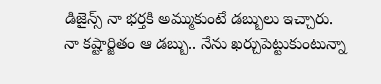డిజైన్స్ నా భర్తకి అమ్ముకుంటే డబ్బులు ఇచ్చారు. నా కష్టార్జితం ఆ డబ్బు.. నేను ఖర్చుపెట్టుకుంటున్నా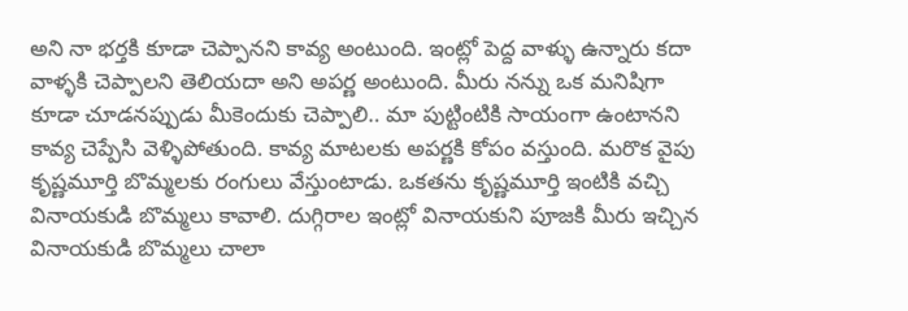అని నా భర్తకి కూడా చెప్పానని కావ్య అంటుంది. ఇంట్లో పెద్ద వాళ్ళు ఉన్నారు కదా వాళ్ళకి చెప్పాలని తెలియదా అని అపర్ణ అంటుంది. మీరు నన్ను ఒక మనిషిగా కూడా చూడనప్పుడు మీకెందుకు చెప్పాలి.. మా పుట్టింటికి సాయంగా ఉంటానని కావ్య చెప్పేసి వెళ్ళిపోతుంది. కావ్య మాటలకు అపర్ణకి కోపం వస్తుంది. మరొక వైపు కృష్ణమూర్తి బొమ్మలకు రంగులు వేస్తుంటాడు. ఒకతను కృష్ణమూర్తి ఇంటికి వచ్చి వినాయకుడి బొమ్మలు కావాలి. దుగ్గిరాల ఇంట్లో వినాయకుని పూజకి మీరు ఇచ్చిన వినాయకుడి బొమ్మలు చాలా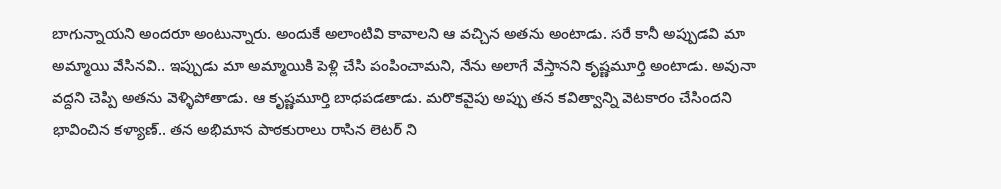బాగున్నాయని అందరూ అంటున్నారు. అందుకే అలాంటివి కావాలని ఆ వచ్చిన అతను అంటాడు. సరే కానీ అప్పుడవి మా అమ్మాయి వేసినవి.. ఇప్పుడు మా అమ్మాయికి పెళ్లి చేసి పంపించామని, నేను అలాగే వేస్తానని కృష్ణమూర్తి అంటాడు. అవునా వద్దని చెప్పి అతను వెళ్ళిపోతాడు. ఆ కృష్ణమూర్తి బాధపడతాడు. మరొకవైపు అప్పు తన కవిత్వాన్ని వెటకారం చేసిందని భావించిన కళ్యాణ్.. తన అభిమాన పాఠకురాలు రాసిన లెటర్ ని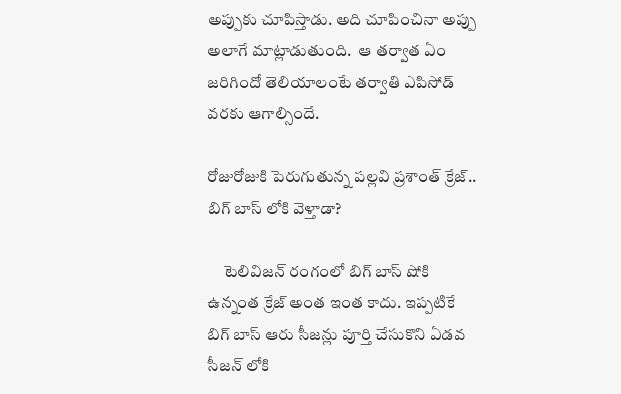అప్పుకు చూపిస్తాడు. అది చూపించినా అప్పు అలాగే మాట్లాడుతుంది.  ఆ తర్వాత ఏం జరిగిందో తెలియాలంటే తర్వాతి ఎపిసోడ్ వరకు ఆగాల్సిందే.

రోజురోజుకి పెరుగుతున్న పల్లవి ప్రశాంత్ క్రేజ్.. బిగ్ బాస్ లోకి వెళ్తాడా?

     టెలివిజన్ రంగంలో బిగ్ బాస్ షోకి ఉన్నంత క్రేజ్ అంత ఇంత కాదు. ఇప్పటికే బిగ్ బాస్ ఆరు సీజన్లు పూర్తి చేసుకొని ఏడవ సీజన్ లోకి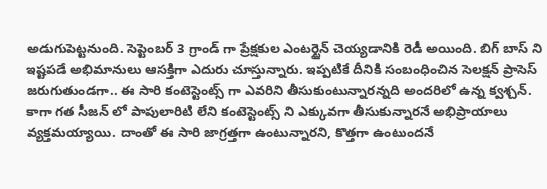అడుగుపెట్టనుంది. సెప్టెంబర్ 3 గ్రాండ్ గా ప్రేక్షకుల ఎంటర్టైన్ చెయ్యడానికి రెడీ అయింది. బిగ్ బాస్ ని ఇష్టపడే అభిమానులు ఆసక్తిగా ఎదురు చూస్తున్నారు. ఇప్పటికే దీనికి సంబంధించిన సెలక్షన్ ప్రాసెస్ జరుగుతుండగా.. ఈ సారి కంటెస్టెంట్స్ గా ఎవరిని తీసుకుంటున్నారన్నది అందరిలో ఉన్న క్వశ్చన్. కాగా గత సీజన్ లో పాపులారిటి లేని కంటెస్టెంట్స్ ని ఎక్కువగా తీసుకున్నారనే అభిప్రాయాలు వ్యక్తమయ్యాయి. దాంతో ఈ సారి జాగ్రత్తగా ఉంటున్నారని, కొత్తగా ఉంటుందనే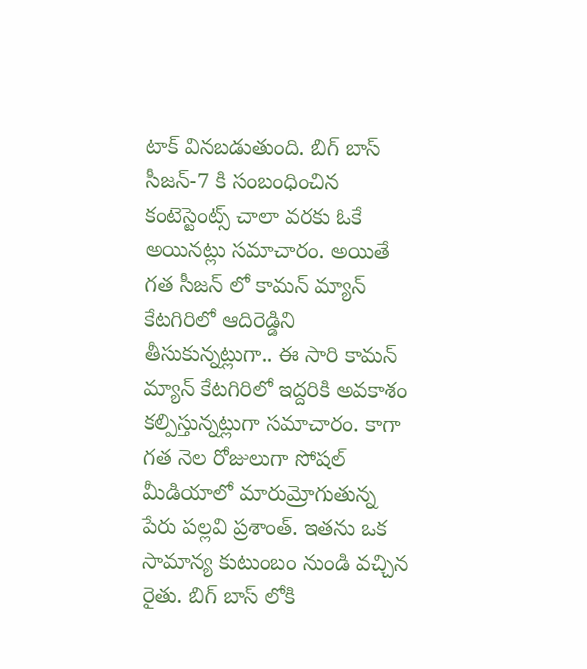టాక్ వినబడుతుంది. బిగ్ బాస్ సీజన్-7 కి సంబంధించిన కంటెస్టెంట్స్ చాలా వరకు ఓకే అయినట్లు సమాచారం. అయితే గత సీజన్ లో కామన్ మ్యాన్ కేటగిరిలో ఆదిరెడ్డిని తీసుకున్నట్లుగా.. ఈ సారి కామన్ మ్యాన్ కేటగిరిలో ఇద్దరికి అవకాశం కల్పిస్తున్నట్లుగా సమాచారం. కాగా గత నెల రోజులుగా సోషల్ మీడియాలో మారుమ్రోగుతున్న పేరు పల్లవి ప్రశాంత్. ఇతను ఒక సామాన్య కుటుంబం నుండి వచ్చిన రైతు. బిగ్ బాస్ లోకి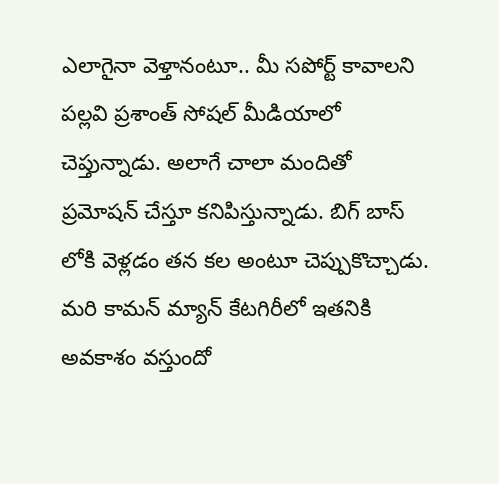ఎలాగైనా వెళ్తానంటూ.. మీ సపోర్ట్ కావాలని పల్లవి ప్రశాంత్ సోషల్ మీడియాలో  చెప్తున్నాడు. అలాగే చాలా మందితో ప్రమోషన్ చేస్తూ కనిపిస్తున్నాడు. బిగ్ బాస్ లోకి వెళ్లడం తన కల అంటూ చెప్పుకొచ్చాడు. మరి కామన్ మ్యాన్ కేటగిరీలో ఇతనికి అవకాశం వస్తుందో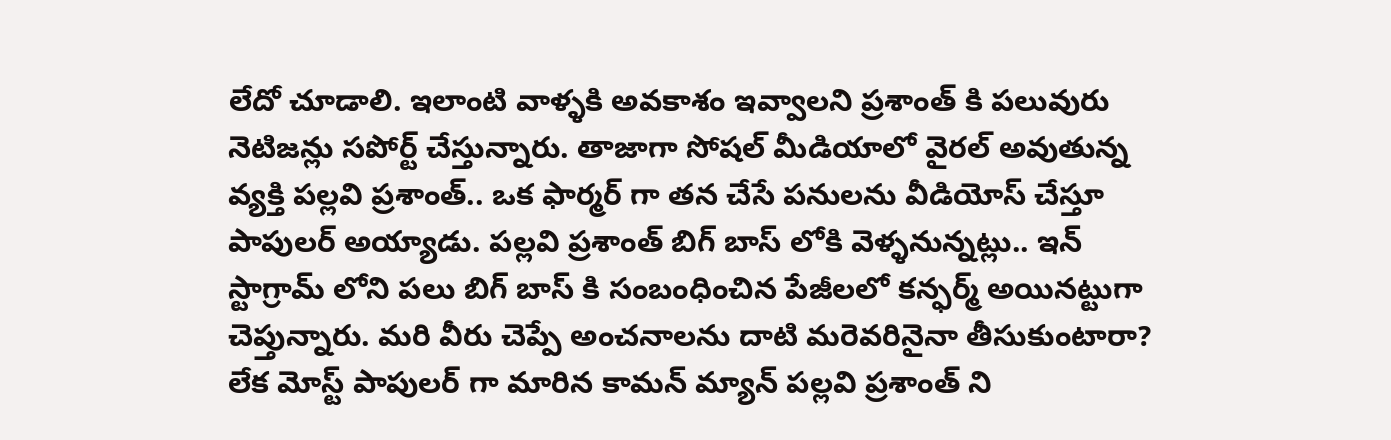లేదో చూడాలి. ఇలాంటి వాళ్ళకి అవకాశం ఇవ్వాలని ప్రశాంత్ కి పలువురు నెటిజన్లు సపోర్ట్ చేస్తున్నారు. తాజాగా సోషల్ మీడియాలో వైరల్ అవుతున్న వ్యక్తి పల్లవి ప్రశాంత్.. ఒక ఫార్మర్ గా తన చేసే పనులను వీడియోస్ చేస్తూ పాపులర్ అయ్యాడు. పల్లవి ప్రశాంత్ బిగ్ బాస్ లోకి వెళ్ళనున్నట్లు.. ఇన్ స్టాగ్రామ్ లోని పలు బిగ్ బాస్ కి సంబంధించిన పేజీలలో కన్ఫర్మ్ అయినట్టుగా చెప్తున్నారు. మరి వీరు చెప్పే అంచనాలను దాటి మరెవరినైనా తీసుకుంటారా? లేక మోస్ట్ పాపులర్ గా మారిన కామన్ మ్యాన్ పల్లవి ప్రశాంత్ ని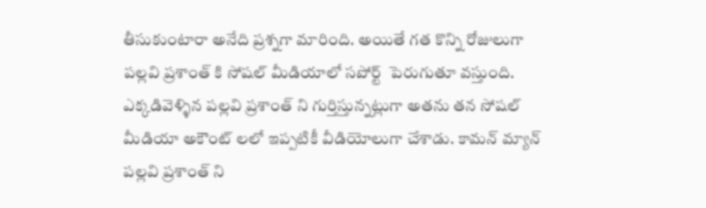తీసుకుంటారా అనేది ప్రశ్నగా మారింది. అయితే గత కొన్ని రోజులుగా పల్లవి ప్రశాంత్ కి సోషల్ మీడియాలో సపోర్ట్  పెరుగుతూ వస్తుంది. ఎక్కడివెళ్ళిన పల్లవి ప్రశాంత్ ని గుర్తిస్తున్నట్లుగా అతను తన సోషల్ మీడియా అకౌంట్ లలో ఇప్పటికీ వీడియోలుగా చేశాడు. కామన్ మ్యాన్ పల్లవి ప్రశాంత్ ని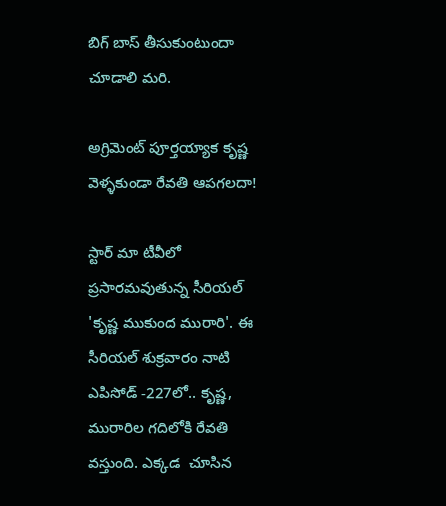బిగ్ బాస్ తీసుకుంటుందా చూడాలి మరి.

అగ్రిమెంట్ పూర్తయ్యాక కృష్ణ వెళ్ళకుండా రేవతి ఆపగలదా!

స్టార్ మా టీవీలో ప్రసారమవుతున్న సీరియల్ 'కృష్ణ ముకుంద మురారి'. ఈ సీరియల్ శుక్రవారం నాటి ఎపిసోడ్ -227లో.. కృష్ణ,  మురారిల గదిలోకి రేవతి వస్తుంది. ఎక్కడ  చూసిన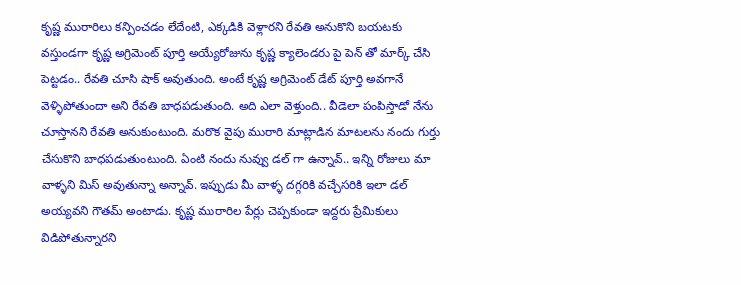కృష్ణ మురారిలు కన్పించడం లేదేంటి, ఎక్కడికి వెళ్లారని రేవతి అనుకొని బయటకు వస్తుండగా కృష్ణ అగ్రిమెంట్ పూర్తి అయ్యేరోజును కృష్ణ క్యాలెండరు పై పెన్ తో మార్క్ చేసి పెట్టడం.. రేవతి చూసి షాక్ అవుతుంది. అంటే కృష్ణ అగ్రిమెంట్ డేట్ పూర్తి అవగానే వెళ్ళిపోతుందా అని రేవతి బాధపడుతుంది. అది ఎలా వెళ్తుంది.. వీడెలా పంపిస్తాడో నేను చూస్తానని రేవతి అనుకుంటుంది. మరొక వైపు మురారి మాట్లాడిన మాటలను నందు గుర్తు చేసుకొని బాధపడుతుంటుంది. ఏంటి నందు నువ్వు డల్ గా ఉన్నావ్.. ఇన్ని రోజులు మా వాళ్ళని మిస్ అవుతున్నా అన్నావ్. ఇప్పుడు మీ వాళ్ళ దగ్గరికి వచ్చేసరికి ఇలా డల్ అయ్యవని గౌతమ్ అంటాడు. కృష్ణ మురారిల పేర్లు చెప్పకుండా ఇద్దరు ప్రేమికులు విడిపోతున్నారని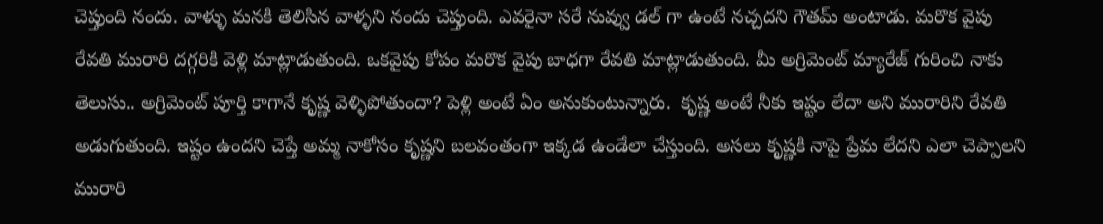చెప్తుంది నందు. వాళ్ళు మనకి తెలిసిన వాళ్ళని నందు చెప్తుంది. ఎవరైనా సరే నువ్వు డల్ గా ఉంటే నచ్చదని గౌతమ్ అంటాడు. మరొక వైపు రేవతి మురారి దగ్గరికి వెళ్లి మాట్లాడుతుంది. ఒకవైపు కోపం మరొక వైపు బాధగా రేవతి మాట్లాడుతుంది. మీ అగ్రిమెంట్ మ్యారేజ్ గురించి నాకు తెలుసు.. అగ్రిమెంట్ పూర్తి కాగానే కృష్ణ వెళ్ళిపోతుందా? పెళ్లి అంటే ఏం అనుకుంటున్నారు.  కృష్ణ అంటే నీకు ఇష్టం లేదా అని మురారిని రేవతి అడుగుతుంది. ఇష్టం ఉందని చెప్తే అమ్మ నాకోసం కృష్ణని బలవంతంగా ఇక్కడ ఉండేలా చేస్తుంది. అసలు కృష్ణకి నాపై ప్రేమ లేదని ఎలా చెప్పాలని మురారి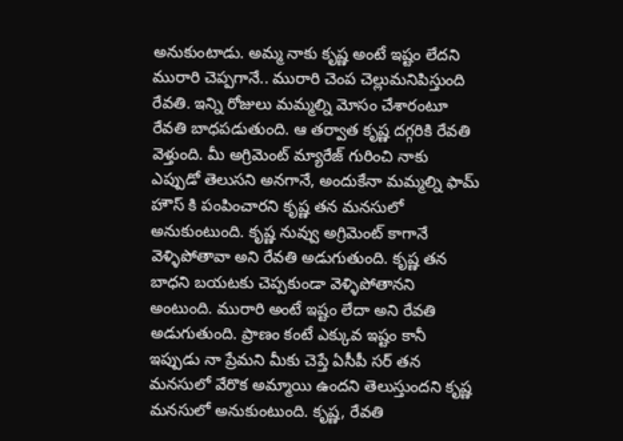అనుకుంటాడు. అమ్మ నాకు కృష్ణ అంటే ఇష్టం లేదని మురారి చెప్పగానే.. మురారి చెంప చెల్లుమనిపిస్తుంది రేవతి. ఇన్ని రోజులు మమ్మల్ని మోసం చేశారంటూ రేవతి బాధపడుతుంది. ఆ తర్వాత కృష్ణ దగ్గరికి రేవతి వెళ్తుంది. మీ అగ్రిమెంట్ మ్యారేజ్ గురించి నాకు ఎప్పుడో తెలుసని అనగానే, అందుకేనా మమ్మల్ని ఫామ్ హౌస్ కి పంపించారని కృష్ణ తన మనసులో అనుకుంటుంది. కృష్ణ నువ్వు అగ్రిమెంట్ కాగానే వెళ్ళిపోతావా అని రేవతి అడుగుతుంది. కృష్ణ తన బాధని బయటకు చెప్పకుండా వెళ్ళిపోతానని అంటుంది. మురారి అంటే ఇష్టం లేదా అని రేవతి అడుగుతుంది. ప్రాణం కంటే ఎక్కువ ఇష్టం కానీ ఇప్పుడు నా ప్రేమని మీకు చెప్తే ఏసీపీ సర్ తన మనసులో వేరొక అమ్మాయి ఉందని తెలుస్తుందని కృష్ణ మనసులో అనుకుంటుంది. కృష్ణ, రేవతి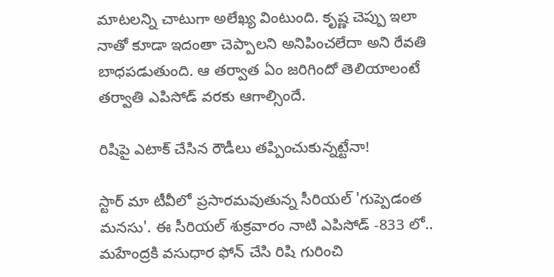మాటలన్ని చాటుగా అలేఖ్య వింటుంది. కృష్ణ చెప్పు ఇలా నాతో కూడా ఇదంతా చెప్పాలని అనిపించలేదా అని రేవతి బాధపడుతుంది. ఆ తర్వాత ఏం జరిగిందో తెలియాలంటే తర్వాతి ఎపిసోడ్ వరకు ఆగాల్సిందే.

రిషిపై ఎటాక్ చేసిన రౌడీలు తప్పించుకున్నట్టేనా!

స్టార్ మా టీవీలో ప్రసారమవుతున్న సీరియల్ 'గుప్పెడంత మనసు'. ఈ సీరియల్ శుక్రవారం నాటి ఎపిసోడ్ -833 లో.. మహేంద్రకి‌ వసుధార ఫోన్ చేసి రిషి గురించి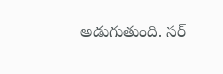అడుగుతుంది. సర్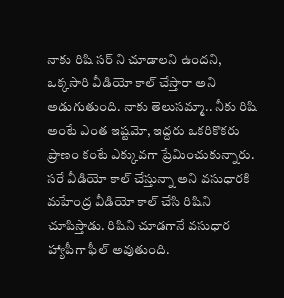నాకు రిషి సర్ ని చూడాలని ఉందని, ఒక్కసారి వీడియో కాల్ చేస్తారా అని అడుగుతుంది. నాకు తెలుసమ్మా.. నీకు రిషి అంటే ఎంత ఇష్టమో, ఇద్దరు ఒకరికొకరు ప్రాణం కంటే ఎక్కువగా ప్రేమించుకున్నారు. సరే వీడియో కాల్ చేస్తున్నా అని వసుధారకి మహేంద్ర వీడియో కాల్ చేసి రిషిని చూపిస్తాడు. రిషిని చూడగానే‌ వసుధార హ్యాపీగా ఫీల్ అవుతుంది.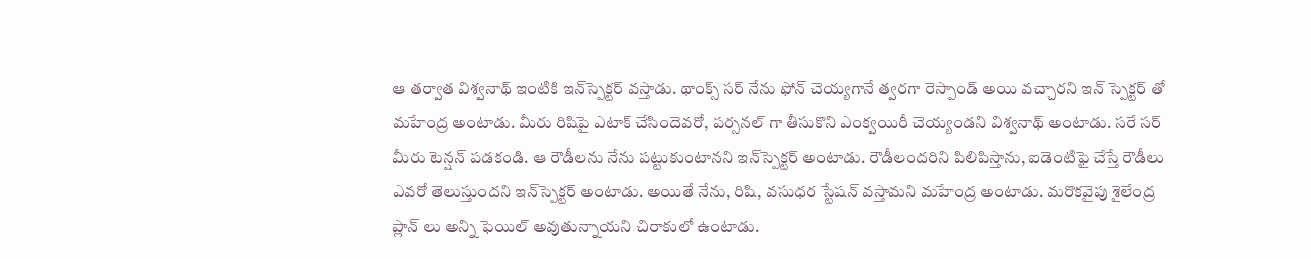ఆ తర్వాత విశ్వనాథ్ ఇంటికి ఇన్‌స్పెక్టర్ వస్తాడు. థాంక్స్ సర్ నేను ఫోన్ చెయ్యగానే త్వరగా రెస్పాండ్ అయి వచ్చారని ఇన్ స్పెక్టర్ తో మహేంద్ర అంటాడు. మీరు రిషిపై ఎటాక్ చేసిందెవరో, పర్సనల్ గా తీసుకొని ఎంక్వయిరీ చెయ్యండని విశ్వనాథ్ అంటాడు. సరే సర్ మీరు టెన్షన్ పడకండి. ఆ రౌడీలను నేను పట్టుకుంటానని ఇన్‌స్పెక్టర్ అంటాడు. రౌడీలందరిని పిలిపిస్తాను, ఐడెంటిఫై చేస్తే రౌడీలు ఎవరో తెలుస్తుందని ఇన్‌స్పెక్టర్ అంటాడు. అయితే నేను, రిషి, వసుధర స్టేషన్ వస్తామని మహేంద్ర అంటాడు. మరొకవైపు శైలేంద్ర ప్లాన్ లు అన్ని ఫెయిల్ అవుతున్నాయని చిరాకులో ఉంటాడు.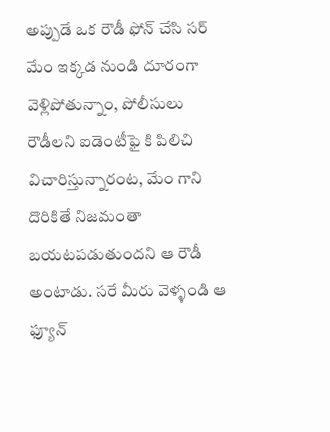అప్పుడే ఒక రౌడీ ఫోన్ చేసి సర్ మేం ఇక్కడ నుండి దూరంగా వెళ్లిపోతున్నాం, పోలీసులు రౌడీలని ఐడెంటీఫై కి పిలిచి విచారిస్తున్నారంట, మేం గాని దొరికితే నిజమంతా బయటపడుతుందని ఆ రౌడీ అంటాడు. సరే మీరు వెళ్ళండి ఆ ఫ్యూన్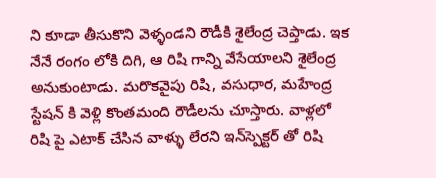ని కూడా తీసుకొని వెళ్ళండని రౌడీకి శైలేంద్ర చెప్తాడు. ఇక నేనే రంగం లోకి దిగి, ఆ రిషి గాన్ని వేసేయాలని శైలేంద్ర అనుకుంటాడు. మరొకవైపు రిషి, వసుధార, మహేంద్ర స్టేషన్ కి వెళ్లి కొంతమంది రౌడీలను చూస్తారు. వాళ్లలో రిషి పై ఎటాక్ చేసిన వాళ్ళు లేరని ఇన్‌స్పెక్టర్ తో రిషి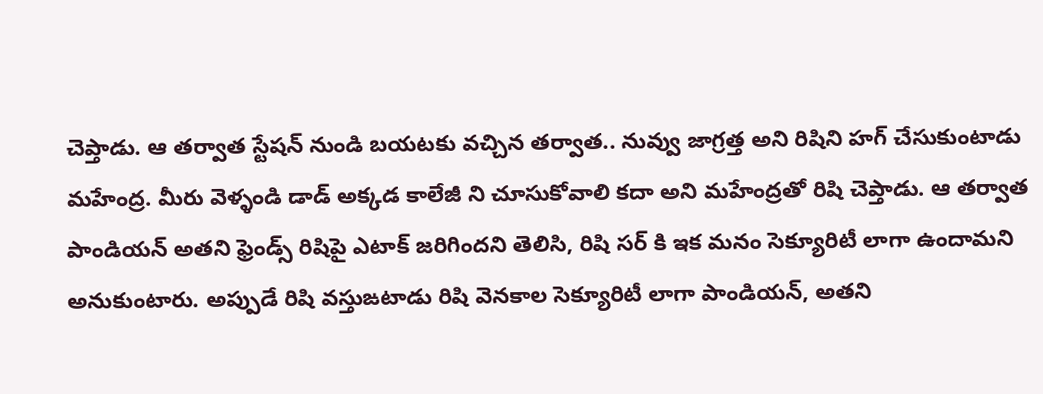చెప్తాడు. ఆ తర్వాత స్టేషన్ నుండి బయటకు వచ్చిన తర్వాత.. నువ్వు జాగ్రత్త అని రిషిని హగ్ చేసుకుంటాడు మహేంద్ర. మీరు వెళ్ళండి డాడ్ అక్కడ కాలేజీ ని చూసుకోవాలి కదా అని మహేంద్రతో రిషి చెప్తాడు. ఆ తర్వాత పాండియన్ అతని ఫ్రెండ్స్ రిషిపై ఎటాక్ జరిగిందని తెలిసి, రిషి సర్ కి ఇక మనం సెక్యూరిటీ లాగా ఉందామని అనుకుంటారు. అప్పుడే రిషి వస్తుఙటాడు రిషి వెనకాల సెక్యూరిటీ లాగా పాండియన్, అతని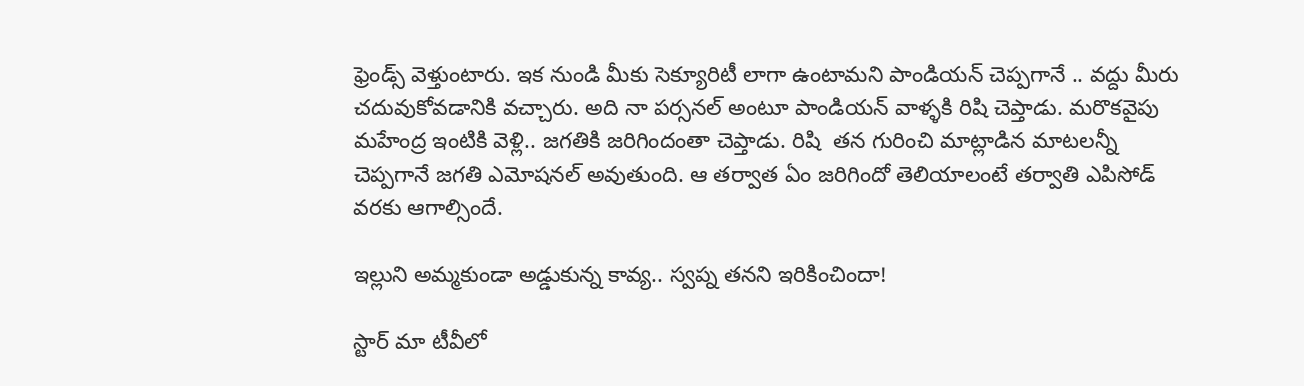ఫ్రెండ్స్ వెళ్తుంటారు. ఇక నుండి మీకు సెక్యూరిటీ లాగా ఉంటామని పాండియన్ చెప్పగానే .. వద్దు మీరు చదువుకోవడానికి వచ్చారు. అది నా పర్సనల్ అంటూ పాండియన్ వాళ్ళకి రిషి చెప్తాడు. మరొకవైపు మహేంద్ర ఇంటికి వెళ్లి.. జగతికి జరిగిందంతా చెప్తాడు. రిషి  తన గురించి మాట్లాడిన మాటలన్నీ చెప్పగానే జగతి ఎమోషనల్ అవుతుంది. ఆ తర్వాత ఏం జరిగిందో తెలియాలంటే తర్వాతి ఎపిసోడ్ వరకు ఆగాల్సిందే.

ఇల్లుని అమ్మకుండా అడ్డుకున్న కావ్య.. స్వప్న తనని ఇరికించిందా!

స్టార్ మా టీవీలో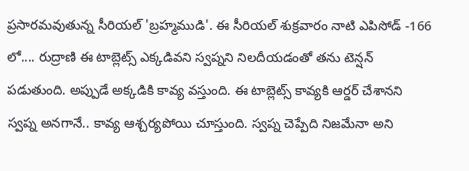ప్రసారమవుతున్న సీరియల్ 'బ్రహ్మముడి'. ఈ సీరియల్ శుక్రవారం నాటి ఎపిసోడ్ -166 లో.... రుద్రాణి ఈ టాబ్లెట్స్ ఎక్కడివని స్వప్నని నిలదీయడంతో తను టెన్షన్ పడుతుంది. అప్పుడే అక్కడికి కావ్య వస్తుంది. ఈ టాబ్లెట్స్ కావ్యకి ఆర్డర్ చేశానని స్వప్న అనగానే.. కావ్య ఆశ్చర్యపోయి చూస్తుంది. స్వప్న చెప్పేది నిజమేనా అని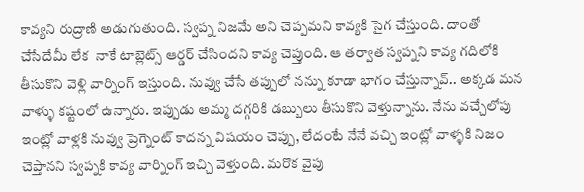కావ్యని రుద్రాణి అడుగుతుంది. స్వప్న నిజమే అని చెప్పమని కావ్యకి సైగ చేస్తుంది. దాంతో చేసేదేమీ లేక  నాకే టాబ్లెట్స్ ఆర్డర్ చేసిందని కావ్య చెప్తుంది. ఆ తర్వాత స్వప్నని కావ్య గదిలోకి తీసుకొని వెళ్లి వార్నింగ్ ఇస్తుంది. నువ్వు చేసే తప్పులో నన్ను కూడా భాగం చేస్తున్నావ్.. అక్కడ మన వాళ్ళు కష్టంలో ఉన్నారు. ఇప్పుడు అమ్మ దగ్గరికి డబ్బులు తీసుకొని వెళ్తున్నాను. నేను వచ్చేలోపు ఇంట్లో వాళ్లకి నువ్వు ప్రెగ్నెంట్ కాదన్న విషయం చెప్పు, లేదంటే నేనే వచ్చి ఇంట్లో వాళ్ళకి నిజం చెప్తానని స్వప్నకి కావ్య వార్నింగ్ ఇచ్చి వెళ్తుంది. మరొక వైపు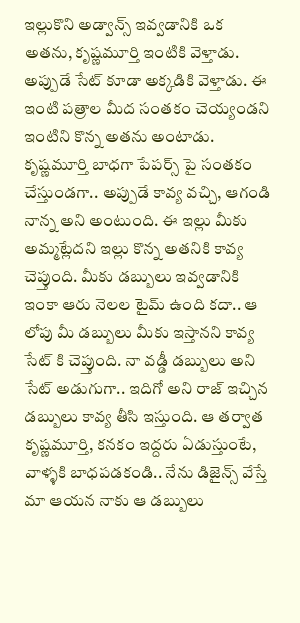ఇల్లుకొని అడ్వాన్స్ ఇవ్వడానికి ఒక అతను, కృష్ణమూర్తి ఇంటికి వెళ్తాడు. అప్పుడే సేట్ కూడా అక్కడికి వెళ్తాడు. ఈ ఇంటి పత్రాల మీద సంతకం చెయ్యండని ఇంటిని కొన్న అతను అంటాడు. కృష్ణమూర్తి బాధగా పేపర్స్ పై సంతకం చేస్తుండగా.. అప్పుడే కావ్య వచ్చి, ఆగండి నాన్న అని అంటుంది. ఈ ఇల్లు మీకు అమ్మట్లేదని ఇల్లు కొన్న అతనికి కావ్య చెప్తుంది. మీకు డబ్బులు ఇవ్వడానికి ఇంకా ఆరు నెలల టైమ్ ఉంది కదా.. ఆ లోపు మీ డబ్బులు మీకు ఇస్తానని కావ్య సేట్ కి చెప్తుంది. నా వడ్డీ డబ్బులు అని సేట్ అడుగుగా.. ఇదిగో అని రాజ్ ఇచ్చిన డబ్బులు కావ్య తీసి ఇస్తుంది. ఆ తర్వాత కృష్ణమూర్తి, కనకం ఇద్దరు ఏడుస్తుంటే, వాళ్ళకి బాధపడకండి.. నేను డిజైన్స్ వేస్తే మా ఆయన నాకు ఆ డబ్బులు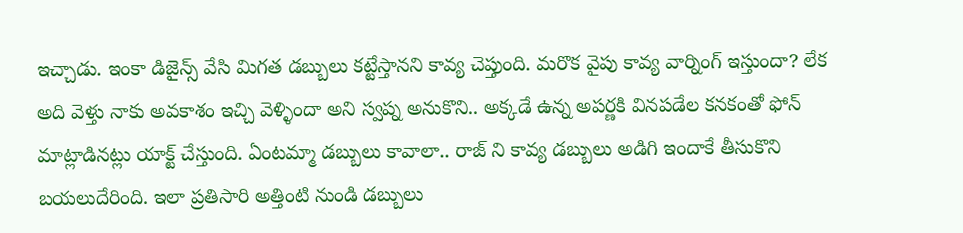ఇచ్చాడు. ఇంకా డిజైన్స్ వేసి మిగత డబ్బులు కట్టేస్తానని కావ్య చెప్తుంది. మరొక వైపు కావ్య వార్నింగ్ ఇస్తుందా? లేక అది వెళ్తు నాకు అవకాశం ఇచ్చి వెళ్ళిందా అని స్వప్న అనుకొని.. అక్కడే ఉన్న అపర్ణకి వినపడేల కనకంతో ఫోన్ మాట్లాడినట్లు యాక్ట్ చేస్తుంది. ఏంటమ్మా డబ్బులు కావాలా.. రాజ్ ని కావ్య డబ్బులు అడిగి ఇందాకే తీసుకొని బయలుదేరింది. ఇలా ప్రతిసారి అత్తింటి నుండి డబ్బులు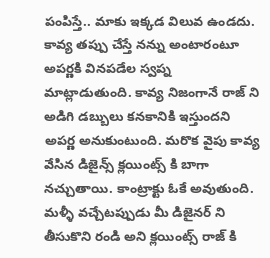పంపిస్తే.. మాకు ఇక్కడ విలువ ఉండదు. కావ్య తప్పు చేస్తే నన్ను అంటారంటూ అపర్ణకి వినపడేల స్వప్న మాట్లాడుతుంది. కావ్య నిజంగానే రాజ్ ని అడిగి డబ్బులు కనకానికి ఇస్తుందని అపర్ణ అనుకుంటుంది. మరొక వైపు కావ్య వేసిన డిజైన్స్ క్లయింట్స్ కి బాగా నచ్చుతాయి. కాంట్రాక్టు ఓకే అవుతుంది. మళ్ళీ వచ్చేటప్పుడు మీ డిజైనర్ ని తీసుకొని రండి అని క్లయింట్స్ రాజ్ కి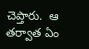చెప్తారు.  ఆ తర్వాత ఏం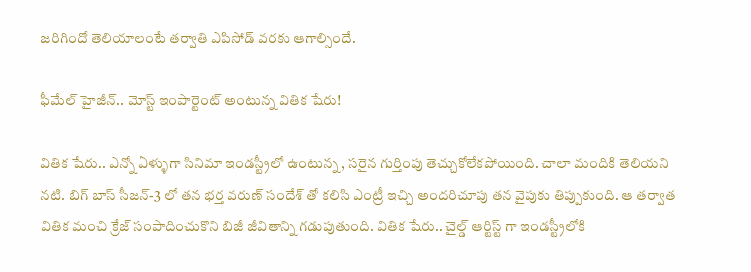జరిగిందో తెలియాలంటే తర్వాతి ఎపిసోడ్ వరకు ఆగాల్సిందే.

ఫీమేల్ హైజీన్.. మోస్ట్ ఇంపార్టెంట్ అంటున్న వితిక షేరు!

వితిక షేరు.. ఎన్నో ఏళ్ళుగా సినిమా ఇండస్ట్రీలో ఉంటున్న, సరైన గుర్తింపు తెచ్చుకోలేకపోయింది. చాలా మందికి తెలియని నటి. బిగ్ బాస్ సీజన్-3 లో తన భర్త వరుణ్ సందేశ్ తో కలిసి ఎంట్రీ ఇచ్చి అందరిచూపు తన వైపుకు తిప్పుకుంది. ఆ తర్వాత వితిక మంచి క్రేజ్ సంపాదించుకొని బిజీ జీవితాన్ని గడుపుతుంది. వితిక షేరు.. చైల్డ్ ఆర్టిస్ట్ గా ఇండస్ట్రీలోకి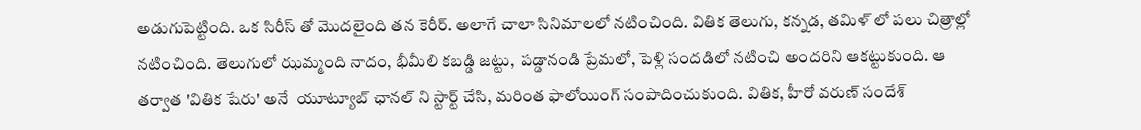అడుగుపెట్టింది. ఒక సిరీస్ తో మొదలైంది తన కెరీర్. అలాగే చాలా సినిమాలలో నటించింది. వితిక తెలుగు, కన్నడ, తమిళ్ లో పలు చిత్రాల్లో నటించింది. తెలుగులో ఝమ్మంది నాదం, భీమీలి కబడ్డి జట్టు,  పడ్డానండి ప్రేమలో, పెళ్లి సందడిలో నటించి అందరిని ఆకట్టుకుంది. ఆ తర్వాత 'వితిక షేరు' అనే  యూట్యూబ్ ఛానల్ ని స్టార్ట్ చేసి, మరింత ఫాలోయింగ్ సంపాదించుకుంది. వితిక, హీరో వరుణ్ సందేశ్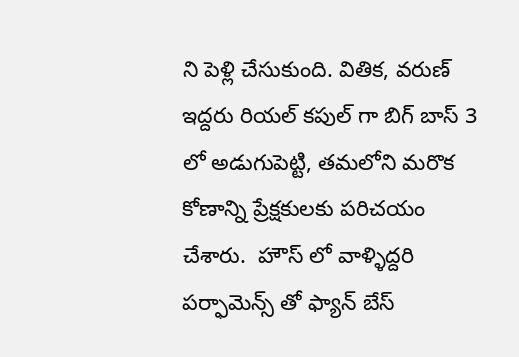ని పెళ్లి చేసుకుంది. వితిక, వరుణ్ ఇద్దరు రియల్ కపుల్ గా బిగ్ బాస్ 3 లో అడుగుపెట్టి, తమలోని మరొక కోణాన్ని ప్రేక్షకులకు పరిచయం చేశారు.  హౌస్ లో వాళ్ళిద్దరి పర్ఫామెన్స్ తో ఫ్యాన్ బేస్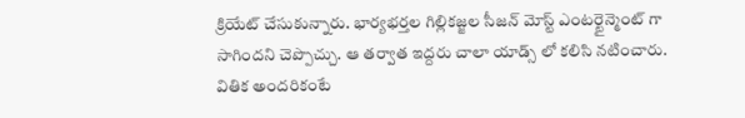క్రియేట్ చేసుకున్నారు. భార్యభర్తల గిల్లికజ్జల సీజన్ మోస్ట్ ఎంటర్టైన్మెంట్ గా సాగిందని చెప్పొచ్చు. ఆ తర్వాత ఇద్దరు చాలా యాడ్స్ లో కలిసి నటించారు. వితిక అందరికంటే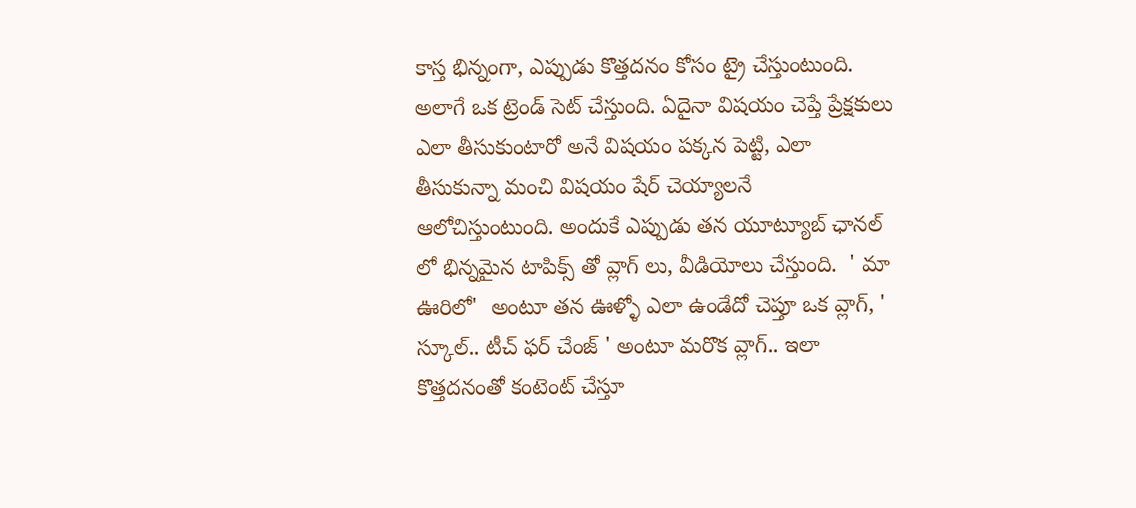కాస్త భిన్నంగా, ఎప్పుడు కొత్తదనం కోసం ట్రై చేస్తుంటుంది. అలాగే ఒక ట్రెండ్ సెట్ చేస్తుంది. ఏదైనా విషయం చెప్తే ప్రేక్షకులు ఎలా తీసుకుంటారో అనే విషయం పక్కన పెట్టి, ఎలా తీసుకున్నా మంచి విషయం షేర్ చెయ్యాలనే ఆలోచిస్తుంటుంది. అందుకే ఎప్పుడు తన యూట్యూబ్ ఛానల్ లో భిన్నమైన టాపిక్స్ తో వ్లాగ్ లు, వీడియోలు చేస్తుంది.  ' మా ఊరిలో'  అంటూ తన ఊళ్ళో ఎలా ఉండేదో చెప్తూ ఒక వ్లాగ్, ' స్కూల్.. టీచ్ ఫర్ చేంజ్ ' అంటూ మరొక వ్లాగ్.. ఇలా కొత్తదనంతో కంటెంట్ చేస్తూ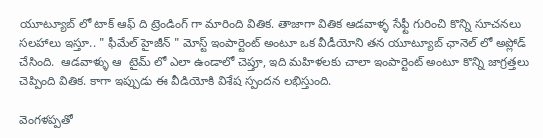యూట్యూబ్ లో టాక్ ఆఫ్ ది ట్రెండింగ్ గా మారింది వితిక. తాజాగా వితిక ఆడవాళ్ళ సేఫ్టీ గురించి కొన్ని సూచనలు సలహాలు ఇస్తూ.. " ఫీమేల్ హైజీన్ " మోస్ట్ ఇంపార్టెంట్ అంటూ ఒక వీడీయోని తన యూట్యూబ్ ఛానెల్ లో అప్లోడ్ చేసింది.  ఆడవాళ్ళు ఆ  టైమ్ లో ఎలా ఉండాలో చెప్తూ, ఇది మహిళలకు చాలా ఇంపార్టెంట్ అంటూ కొన్ని జాగ్రత్తలు చెప్పింది వితిక. కాగా ఇప్పుడు ఈ వీడియోకి విశేష స్పందన లభిస్తుంది.

వెంగళప్పతో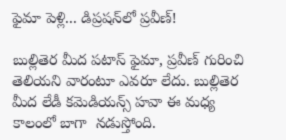ఫైమా పెళ్లి... డిప్రషన్‌లో ప్రవీణ్!

బుల్లితెర మీద పటాస్ ఫైమా, ప్రవీణ్ గురించి తెలియని వారంటూ ఎవరూ లేదు. బుల్లితెర మీద లేడీ కమెడియన్స్ హవా ఈ మధ్య కాలంలో బాగా  నడుస్తోంది.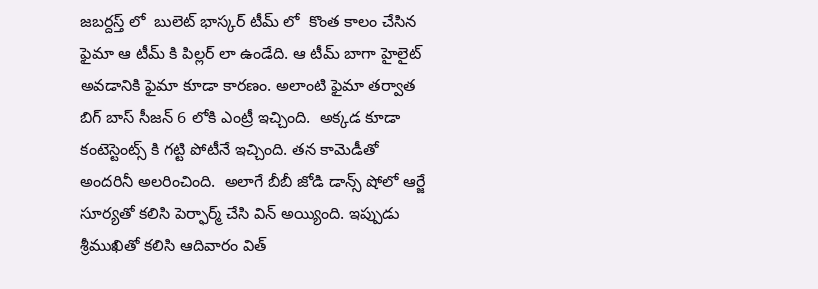జబర్దస్త్ లో  బులెట్ భాస్కర్ టీమ్ లో  కొంత కాలం చేసిన ఫైమా ఆ టీమ్ కి పిల్లర్ లా ఉండేది. ఆ టీమ్ బాగా హైలైట్ అవడానికి ఫైమా కూడా కారణం. అలాంటి ఫైమా తర్వాత బిగ్ బాస్ సీజన్ 6 లోకి ఎంట్రీ ఇచ్చింది.  అక్కడ కూడా కంటెస్టెంట్స్ కి గట్టి పోటీనే ఇచ్చింది. తన కామెడీతో అందరినీ అలరించింది.  అలాగే బీబీ జోడి డాన్స్ షోలో ఆర్జే సూర్యతో కలిసి పెర్ఫార్మ్ చేసి విన్ అయ్యింది. ఇప్పుడు శ్రీముఖితో కలిసి ఆదివారం విత్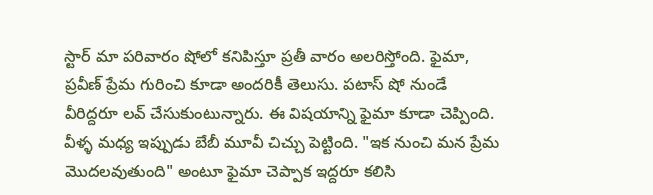స్టార్ మా పరివారం షోలో కనిపిస్తూ ప్రతీ వారం అలరిస్తోంది. ఫైమా, ప్రవీణ్‌ ప్రేమ గురించి కూడా అందరికీ తెలుసు. పటాస్ షో నుండే వీరిద్దరూ లవ్ చేసుకుంటున్నారు. ఈ విషయాన్ని ఫైమా కూడా చెప్పింది.  వీళ్ళ మధ్య ఇప్పుడు బేబీ మూవీ చిచ్చు పెట్టింది. "ఇక నుంచి మన ప్రేమ మొదలవుతుంది" అంటూ ఫైమా చెప్పాక ఇద్దరూ కలిసి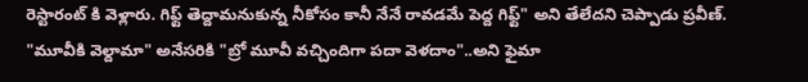రెస్టారంట్ కి వెళ్లారు. గిఫ్ట్ తెద్దామనుకున్న నీకోసం కానీ నేనే రావడమే పెద్ద గిఫ్ట్" అని తేలేదని చెప్పాడు ప్రవీణ్. "మూవీకి వెల్దామా" అనేసరికి "బ్రో మూవీ వచ్చిందిగా పదా వెళదాం"..అని ఫైమా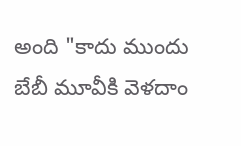అంది "కాదు ముందు బేబీ మూవీకి వెళదాం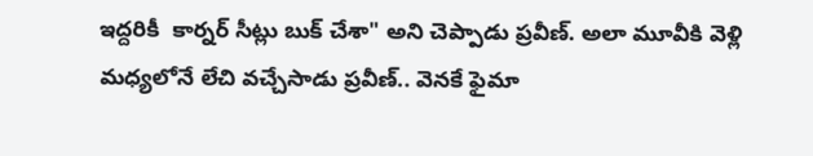ఇద్దరికీ  కార్నర్ సీట్లు బుక్ చేశా" అని చెప్పాడు ప్రవీణ్. అలా మూవీకి వెళ్లి మధ్యలోనే లేచి వచ్చేసాడు ప్రవీణ్.. వెనకే ఫైమా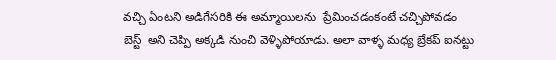వచ్చి ఏంటని అడిగేసరికి ఈ అమ్మాయిలను  ప్రేమించడంకంటే చచ్చిపోవడం బెస్ట్  అని చెప్పి అక్కడి నుంచి వెళ్ళిపోయాడు. అలా వాళ్ళ మధ్య బ్రేకప్ ఐనట్టు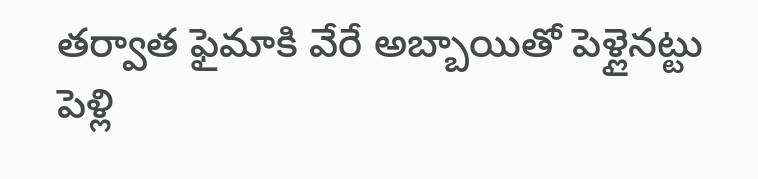తర్వాత ఫైమాకి వేరే అబ్బాయితో పెళ్లైనట్టు పెళ్లి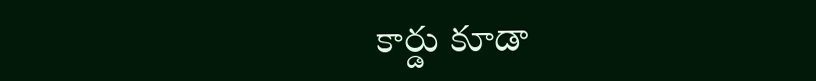కార్డు కూడా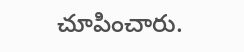చూపించారు.